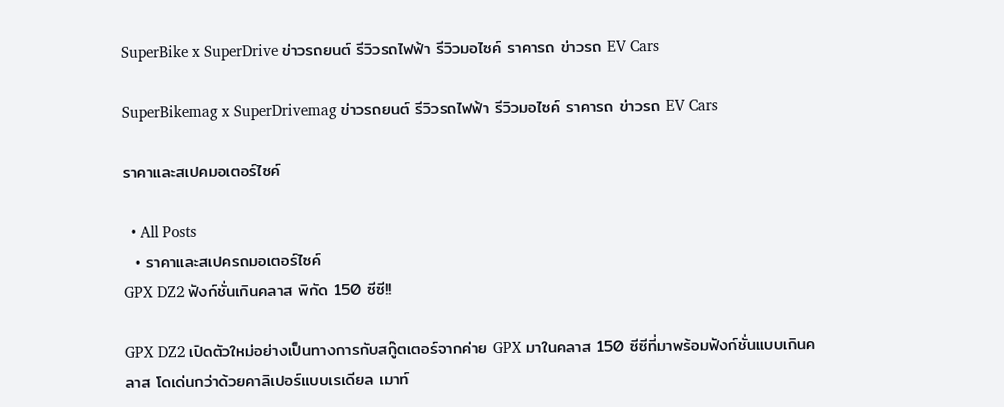SuperBike x SuperDrive ข่าวรถยนต์ รีวิวรถไฟฟ้า รีวิวมอไซค์ ราคารถ ข่าวรถ EV Cars

SuperBikemag x SuperDrivemag ข่าวรถยนต์ รีวิวรถไฟฟ้า รีวิวมอไซค์ ราคารถ ข่าวรถ EV Cars

ราคาและสเปคมอเตอร์ไซค์

  • All Posts
  • ราคาและสเปครถมอเตอร์ไซค์
GPX DZ2 ฟังก์ชั่นเกินคลาส พิกัด 150 ซีซี!!

GPX DZ2 เปิดตัวใหม่อย่างเป็นทางการกับสกู๊ตเตอร์จากค่าย GPX มาในคลาส 150 ซีซีที่มาพร้อมฟังก์ชั่นแบบเกินคลาส โดเด่นกว่าด้วยคาลิเปอร์แบบเรเดียล เมาท์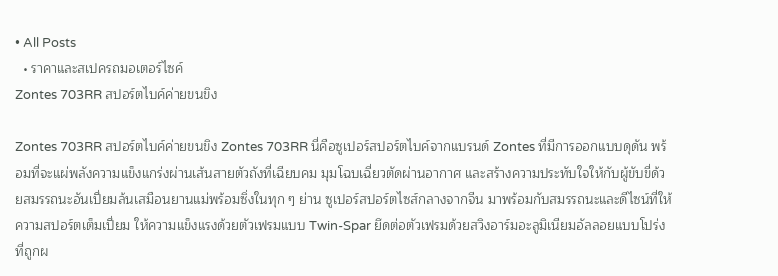• All Posts
  • ราคาและสเปครถมอเตอร์ไซค์
Zontes 703RR สปอร์ตไบค์ค่ายขนขิง

Zontes 703RR สปอร์ตไบค์ค่ายขนขิง Zontes 703RR นี่คือซูเปอร์สปอร์ตไบค์จากแบรนด์ Zontes ที่มีการออกแบบดุดัน พร้อมที่จะแผ่พลังความแข็งแกร่งผ่านเส้นสายตัวถังที่เฉียบคม มุมโฉบเฉี่ยวตัดผ่านอากาศ และสร้างความประทับใจให้กับผู้ขับขี่ด้วยสมรรถนะอันเปี่ยมล้นเสมือนยานแม่พร้อมซิ่งในทุก ๆ ย่าน ซูเปอร์สปอร์ตไซส์กลางจากจีน มาพร้อมกับสมรรถนะและดีไซน์ที่ให้ความสปอร์ตเต็มเปี่ยม ให้ความแข็งแรงด้วยตัวเฟรมแบบ Twin-Spar ยึดต่อตัวเฟรมด้วยสวิงอาร์มอะลูมิเนียมอัลลอยแบบโปร่ง ที่ถูกผ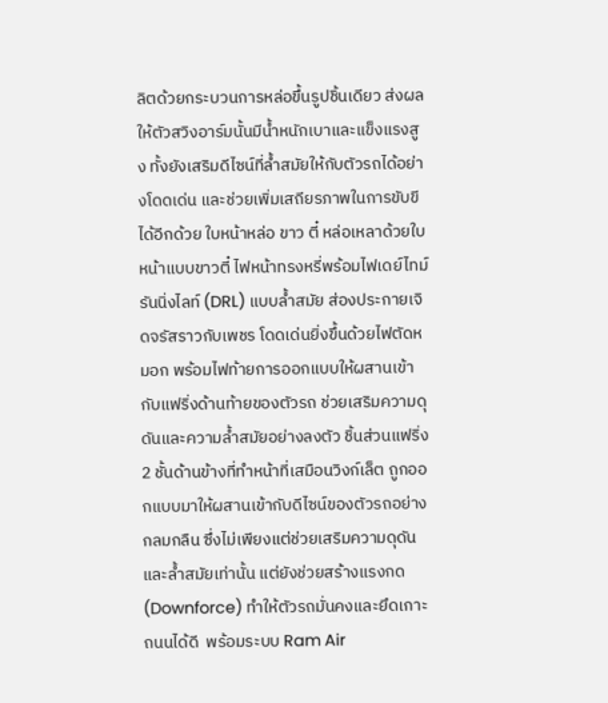ลิตด้วยกระบวนการหล่อขึ้นรูปชิ้นเดียว ส่งผลให้ตัวสวิงอาร์มนั้นมีน้ำหนักเบาและแข็งแรงสูง ทั้งยังเสริมดีไซน์ที่ล้ำสมัยให้กับตัวรถได้อย่างโดดเด่น และช่วยเพิ่มเสถียรภาพในการขับขีได้อีกด้วย ใบหน้าหล่อ ขาว ตี๋ หล่อเหลาด้วยใบหน้าแบบขาวตี๋ ไฟหน้าทรงหรี่พร้อมไฟเดย์ไทม์รันนิ่งไลท์ (DRL) แบบล้ำสมัย ส่องประกายเจิดจรัสราวกับเพชร โดดเด่นยิ่งขึ้นด้วยไฟตัดหมอก พร้อมไฟท้ายการออกแบบให้ผสานเข้ากับแฟริ่งด้านท้ายของตัวรถ ช่วยเสริมความดุดันและความล้ำสมัยอย่างลงตัว ชิ้นส่วนแฟริ่ง 2 ชั้นด้านข้างที่ทำหน้าที่เสมือนวิงก์เล็ต ถูกออกแบบมาให้ผสานเข้ากับดีไซน์ของตัวรถอย่างกลมกลืน ซึ่งไม่เพียงแต่ช่วยเสริมความดุดันและล้ำสมัยเท่านั้น แต่ยังช่วยสร้างแรงกด (Downforce) ทำให้ตัวรถมั่นคงและยึดเกาะถนนได้ดี  พร้อมระบบ Ram Air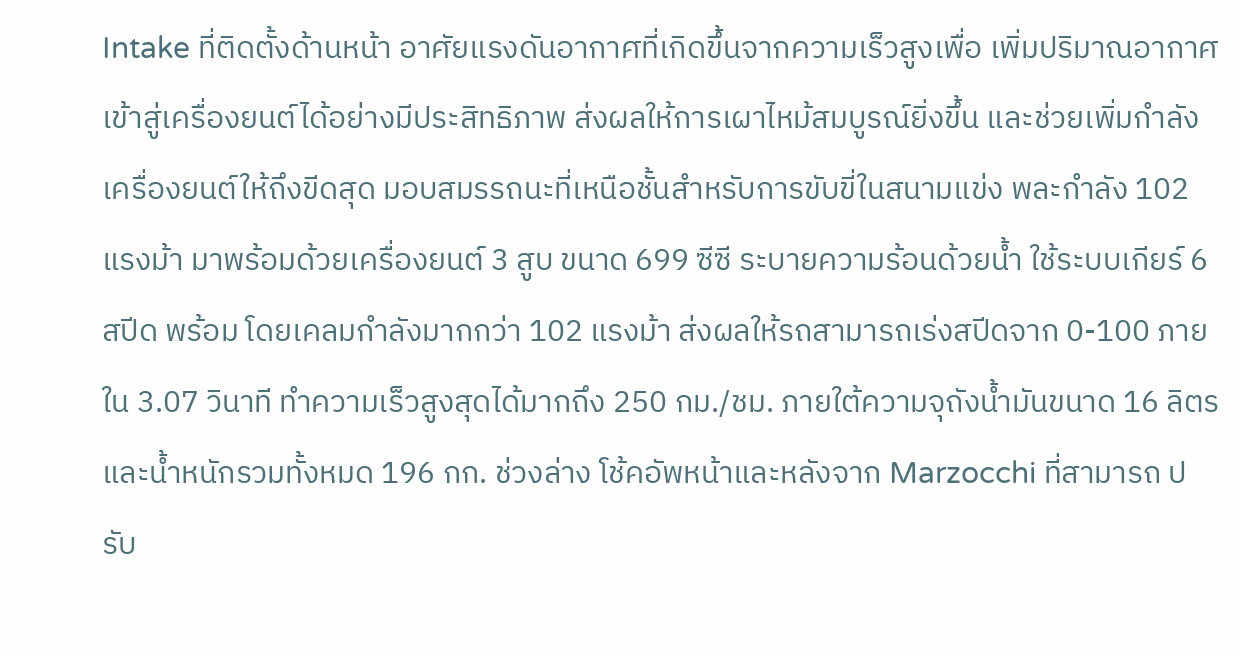Intake ที่ติดตั้งด้านหน้า อาศัยแรงดันอากาศที่เกิดขึ้นจากความเร็วสูงเพื่อ เพิ่มปริมาณอากาศเข้าสู่เครื่องยนต์ได้อย่างมีประสิทธิภาพ ส่งผลให้การเผาไหม้สมบูรณ์ยิ่งขึ้น และช่วยเพิ่มกำลังเครื่องยนต์ให้ถึงขีดสุด มอบสมรรถนะที่เหนือชั้นสำหรับการขับขี่ในสนามแข่ง พละกำลัง 102 แรงม้า มาพร้อมด้วยเครื่องยนต์ 3 สูบ ขนาด 699 ซีซี ระบายความร้อนด้วยน้ำ ใช้ระบบเกียร์ 6 สปีด พร้อม โดยเคลมกำลังมากกว่า 102 แรงม้า ส่งผลให้รถสามารถเร่งสปีดจาก 0-100 ภายใน 3.07 วินาที ทำความเร็วสูงสุดได้มากถึง 250 กม./ชม. ภายใต้ความจุถังน้ำมันขนาด 16 ลิตร และน้ำหนักรวมทั้งหมด 196 กก. ช่วงล่าง โช้คอัพหน้าและหลังจาก Marzocchi ที่สามารถ ปรับ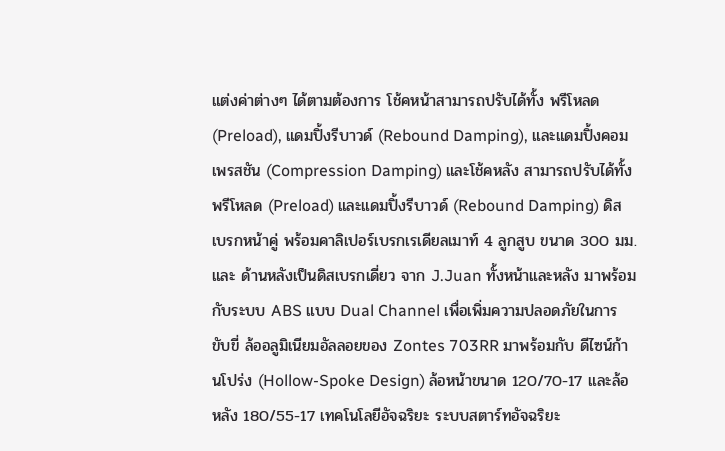แต่งค่าต่างๆ ได้ตามต้องการ โช้คหน้าสามารถปรับได้ทั้ง พรีโหลด (Preload), แดมปิ้งรีบาวด์ (Rebound Damping), และแดมปิ้งคอมเพรสชัน (Compression Damping) และโช้คหลัง สามารถปรับได้ทั้งพรีโหลด (Preload) และแดมปิ้งรีบาวด์ (Rebound Damping) ดิสเบรกหน้าคู่ พร้อมคาลิเปอร์เบรกเรเดียลเมาท์ 4 ลูกสูบ ขนาด 300 มม. และ ด้านหลังเป็นดิสเบรกเดี่ยว จาก J.Juan ทั้งหน้าและหลัง มาพร้อมกับระบบ ABS แบบ Dual Channel เพื่อเพิ่มความปลอดภัยในการขับขี่ ล้ออลูมิเนียมอัลลอยของ Zontes 703RR มาพร้อมกับ ดีไซน์ก้านโปร่ง (Hollow-Spoke Design) ล้อหน้าขนาด 120/70-17 และล้อหลัง 180/55-17 เทคโนโลยีอัจฉริยะ ระบบสตาร์ทอัจฉริยะ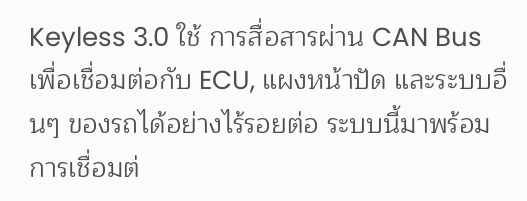Keyless 3.0 ใช้ การสื่อสารผ่าน CAN Bus เพื่อเชื่อมต่อกับ ECU, แผงหน้าปัด และระบบอื่นๆ ของรถได้อย่างไร้รอยต่อ ระบบนี้มาพร้อม การเชื่อมต่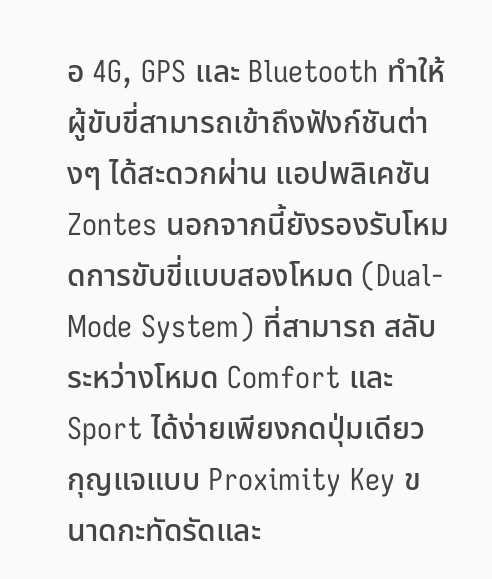อ 4G, GPS และ Bluetooth ทำให้ผู้ขับขี่สามารถเข้าถึงฟังก์ชันต่างๆ ได้สะดวกผ่าน แอปพลิเคชัน Zontes นอกจากนี้ยังรองรับโหมดการขับขี่แบบสองโหมด (Dual-Mode System) ที่สามารถ สลับระหว่างโหมด Comfort และ Sport ได้ง่ายเพียงกดปุ่มเดียว กุญแจแบบ Proximity Key ขนาดกะทัดรัดและ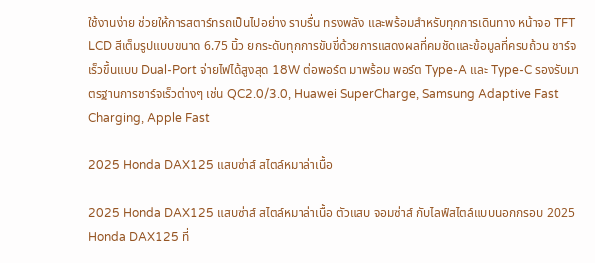ใช้งานง่าย ช่วยให้การสตาร์ทรถเป็นไปอย่าง ราบรื่น ทรงพลัง และพร้อมสำหรับทุกการเดินทาง หน้าจอ TFT LCD สีเต็มรูปแบบขนาด 6.75 นิ้ว ยกระดับทุกการขับขี่ด้วยการแสดงผลที่คมชัดและข้อมูลที่ครบถ้วน ชาร์จเร็วขึ้นแบบ Dual-Port จ่ายไฟได้สูงสุด 18W ต่อพอร์ต มาพร้อม พอร์ต Type-A และ Type-C รองรับมาตรฐานการชาร์จเร็วต่างๆ เช่น QC2.0/3.0, Huawei SuperCharge, Samsung Adaptive Fast Charging, Apple Fast

2025 Honda DAX125 แสบซ่าส์ สไตล์หมาล่าเนื้อ

2025 Honda DAX125 แสบซ่าส์ สไตล์หมาล่าเนื้อ ตัวแสบ จอมซ่าส์ กับไลฟ์สไตล์แบบนอกกรอบ 2025 Honda DAX125 ที่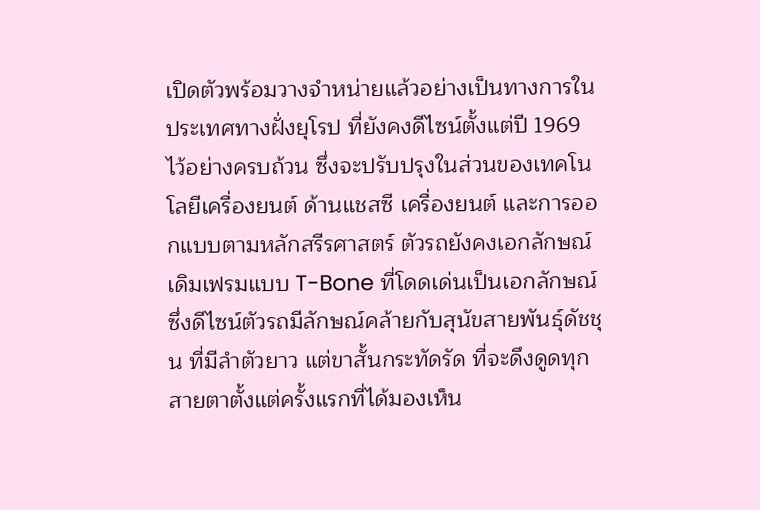เปิดตัวพร้อมวางจำหน่ายแล้วอย่างเป็นทางการในประเทศทางฝั่งยุโรป ที่ยังคงดีไซน์ตั้งแต่ปี 1969 ไว้อย่างครบถ้วน ซึ่งจะปรับปรุงในส่วนของเทคโนโลยีเครื่องยนต์ ด้านแชสซี เครื่องยนต์ และการออกแบบตามหลักสรีรศาสตร์ ตัวรถยังคงเอกลักษณ์เดิมเฟรมแบบ T-Bone ที่โดดเด่นเป็นเอกลักษณ์ ซึ่งดีไซน์ตัวรถมีลักษณ์คล้ายกับสุนัขสายพันธุ์ดัชชุน ที่มีลำตัวยาว แต่ขาสั้นกระทัดรัด ที่จะดึงดูดทุกสายตาตั้งแต่ครั้งแรกที่ได้มองเห็น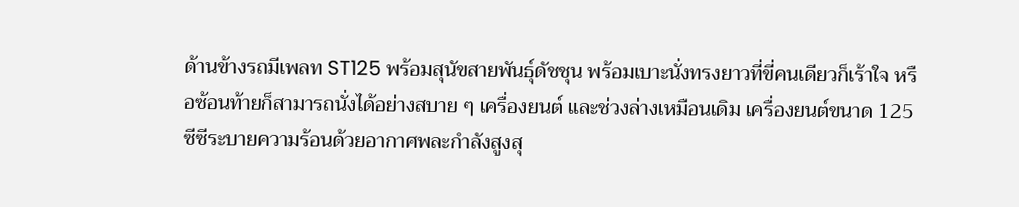ด้านข้างรถมีเพลท ST125 พร้อมสุนัขสายพันธุ์ดัชชุน พร้อมเบาะนั่งทรงยาวที่ขี่คนเดียวก็เร้าใจ หรือซ้อนท้ายก็สามารถนั่งได้อย่างสบาย ๆ เครื่องยนต์ และช่วงล่างเหมือนเดิม เครื่องยนต์ขนาด 125 ซีซีระบายความร้อนด้วยอากาศพละกำลังสูงสุ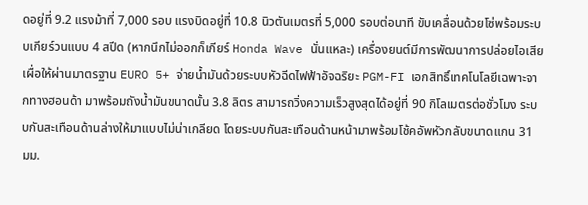ดอยู่ที่ 9.2 แรงม้าที่ 7,000 รอบ แรงบิดอยู่ที่ 10.8 นิวตันเมตรที่ 5,000 รอบต่อนาที ขับเคลื่อนด้วยโซ่พร้อมระบบเกียร์วนแบบ 4 สปีด (หากนึกไม่ออกก็เกียร์ Honda Wave นั่นแหละ) เครื่องยนต์มีการพัฒนาการปล่อยไอเสีย เผื่อให้ผ่านมาตรฐาน EURO 5+ จ่ายน้ำมันด้วยระบบหัวฉีดไฟฟ้าอัจฉริยะ PGM-FI เอกสิทธิ์เทคโนโลยีเฉพาะจากทางฮอนด้า มาพร้อมถังน้ำมันขนาดนั้น 3.8 ลิตร สามารถวิ่งความเร็วสูงสุดได้อยู่ที่ 90 กิโลเมตรต่อชั่วโมง ระบบกันสะเทือนด้านล่างให้มาแบบไม่น่าเกลียด โดยระบบกันสะเทือนด้านหน้ามาพร้อมโช้คอัพหัวกลับขนาดแกน 31 มม.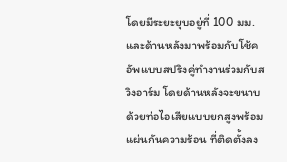โดยมีระยะยุบอยู่ที่ 100 มม. และด้านหลังมาพร้อมกับโช้คอัพแบบสปริงคู่ทำงานร่วมกับสวิงอาร์ม โดยด้านหลังจะขนาบด้วยท่อไอเสียแบบยกสูงพร้อมแผ่นกันความร้อน ที่ติดตั้งลง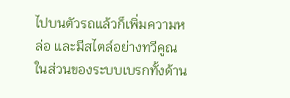ไปบนตัวรถแล้วก็เพิ่มความหล่อ และมีสไตล์อย่างทวีคูณ ในส่วนของระบบเบรกทั้งด้าน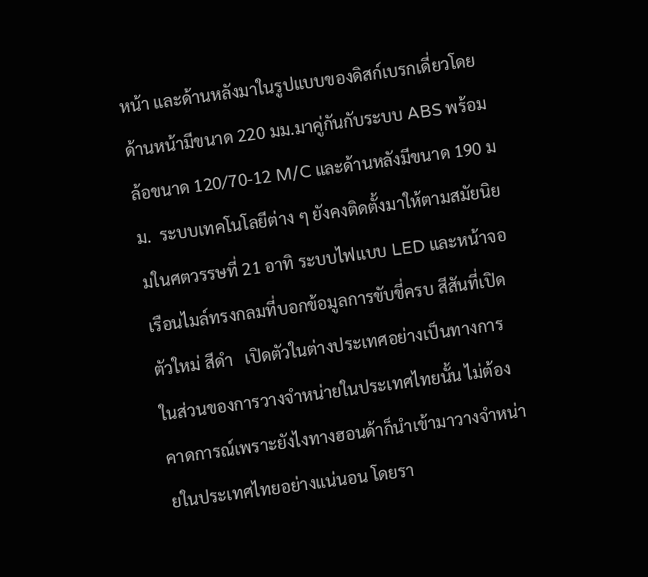หน้า และด้านหลังมาในรูปแบบของดิสก์เบรกเดี่ยวโดยด้านหน้ามีขนาด 220 มม.มาคู่กันกับระบบ ABS พร้อมล้อขนาด 120/70-12 M/C และด้านหลังมีขนาด 190 มม.  ระบบเทคโนโลยีต่าง ๆ ยังคงติดตั้งมาให้ตามสมัยนิยมในศตวรรษที่ 21 อาทิ ระบบไฟแบบ LED และหน้าจอเรือนไมล์ทรงกลมที่บอกข้อมูลการขับขี่ครบ สีสันที่เปิดตัวใหม่ สีดำ   เปิดตัวในต่างประเทศอย่างเป็นทางการ ในส่วนของการวางจำหน่ายในประเทศไทยนั้น ไม่ต้องคาดการณ์เพราะยังไงทางฮอนด้าก็นำเข้ามาวางจำหน่ายในประเทศไทยอย่างแน่นอน โดยรา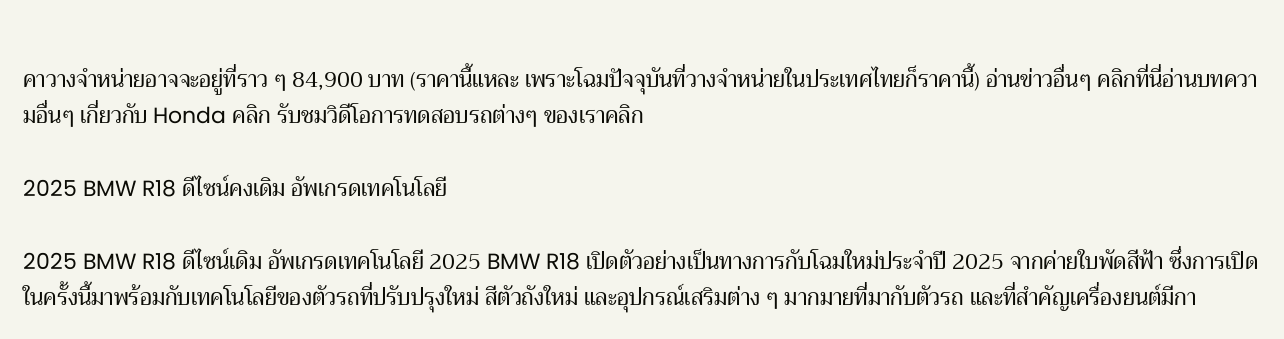คาวางจำหน่ายอาจจะอยู่ที่ราว ๆ 84,900 บาท (ราคานี้แหละ เพราะโฉมปัจจุบันที่วางจำหน่ายในประเทศไทยก็ราคานี้) อ่านข่าวอื่นๆ คลิกที่นี่อ่านบทความอื่นๆ เกี่ยวกับ Honda คลิก รับชมวิดีโอการทดสอบรถต่างๆ ของเราคลิก

2025 BMW R18 ดีไซน์คงเดิม อัพเกรดเทคโนโลยี

2025 BMW R18 ดีไซน์เดิม อัพเกรดเทคโนโลยี 2025 BMW R18 เปิดตัวอย่างเป็นทางการกับโฉมใหม่ประจำปี 2025 จากค่ายใบพัดสีฟ้า ซึ่งการเปิดในครั้งนี้มาพร้อมกับเทคโนโลยีของตัวรถที่ปรับปรุงใหม่ สีตัวถังใหม่ และอุปกรณ์เสริมต่าง ๆ มากมายที่มากับตัวรถ และที่สำคัญเครื่องยนต์มีกา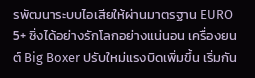รพัฒนาระบบไอเสียให้ผ่านมาตรฐาน EURO 5+ ซิ่งได้อย่างรักโลกอย่างแน่นอน เครื่องยนต์ Big Boxer ปรับใหม่แรงบิดเพิ่มขึ้น เริ่มกัน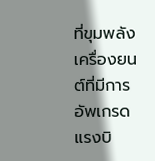ที่ขุมพลังเครื่องยนต์ที่มีการอัพเกรดแรงบิ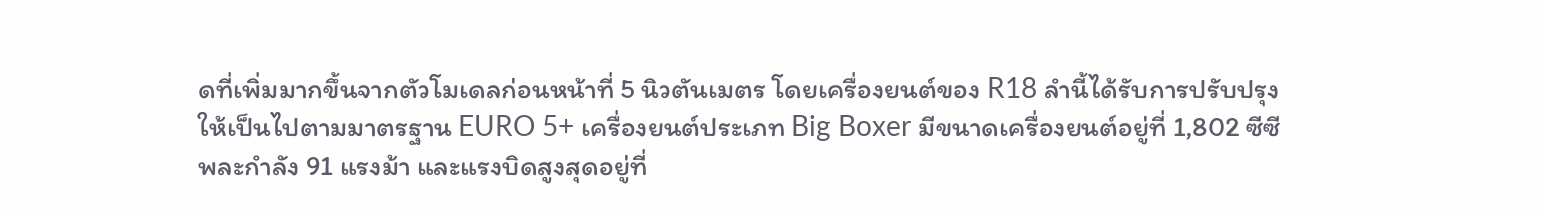ดที่เพิ่มมากขึ้นจากตัวโมเดลก่อนหน้าที่ 5 นิวตันเมตร โดยเครื่องยนต์ของ R18 ลำนี้ได้รับการปรับปรุงให้เป็นไปตามมาตรฐาน EURO 5+ เครื่องยนต์ประเภท Big Boxer มีขนาดเครื่องยนต์อยู่ที่ 1,802 ซีซี พละกำลัง 91 แรงม้า และแรงบิดสูงสุดอยู่ที่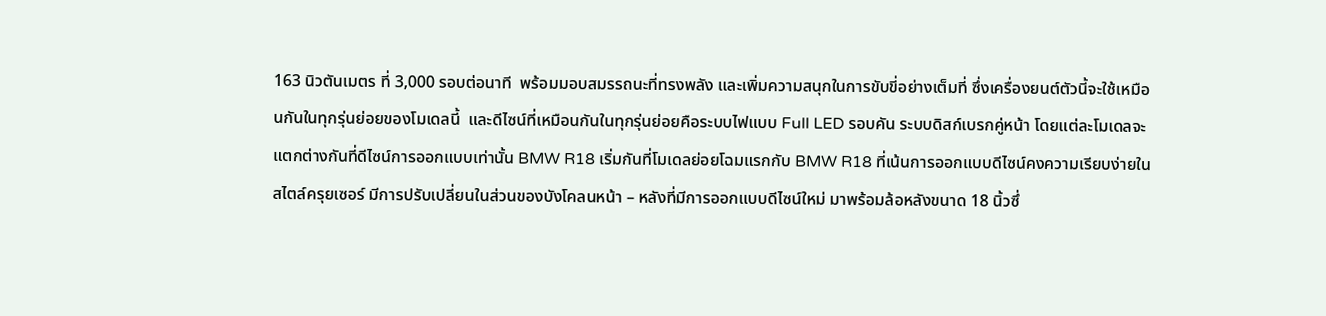163 นิวตันเมตร ที่ 3,000 รอบต่อนาที  พร้อมมอบสมรรถนะที่ทรงพลัง และเพิ่มความสนุกในการขับขี่อย่างเต็มที่ ซึ่งเครื่องยนต์ตัวนี้จะใช้เหมือนกันในทุกรุ่นย่อยของโมเดลนี้  และดีไซน์ที่เหมือนกันในทุกรุ่นย่อยคือระบบไฟแบบ Full LED รอบคัน ระบบดิสก์เบรกคู่หน้า โดยแต่ละโมเดลจะแตกต่างกันที่ดีไซน์การออกแบบเท่านั้น BMW R18 เริ่มกันที่โมเดลย่อยโฉมแรกกับ BMW R18 ที่เน้นการออกแบบดีไซน์คงความเรียบง่ายในสไตล์ครุยเซอร์ มีการปรับเปลี่ยนในส่วนของบังโคลนหน้า – หลังที่มีการออกแบบดีไซน์ใหม่ มาพร้อมล้อหลังขนาด 18 นิ้วซึ่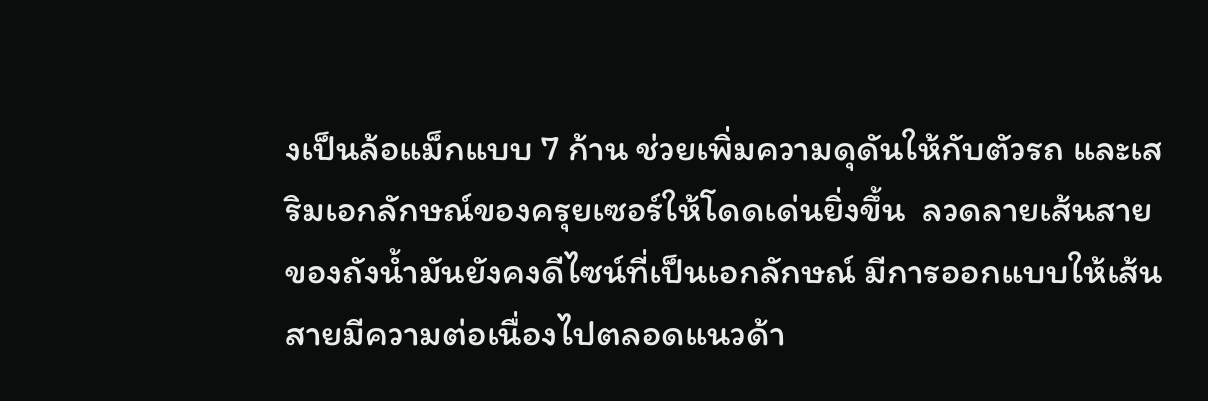งเป็นล้อแม็กแบบ 7 ก้าน ช่วยเพิ่มความดุดันให้กับตัวรถ และเสริมเอกลักษณ์ของครุยเซอร์ให้โดดเด่นยิ่งขึ้น  ลวดลายเส้นสายของถังน้ำมันยังคงดีไซน์ที่เป็นเอกลักษณ์ มีการออกแบบให้เส้นสายมีความต่อเนื่องไปตลอดแนวด้า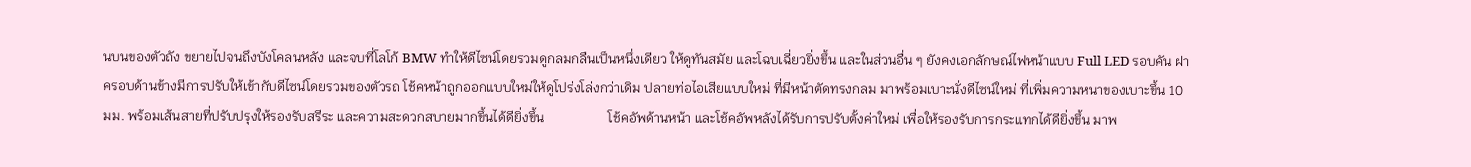นบนของตัวถัง ขยายไปจนถึงบังโคลนหลัง และจบที่โลโก้ BMW ทำให้ดีไซน์โดยรวมดูกลมกลืนเป็นหนึ่งเดียว ให้ดูทันสมัย และโฉบเฉี่ยวยิ่งขึ้น และในส่วนอื่น ๆ ยังคงเอกลักษณ์ไฟหน้าแบบ Full LED รอบคัน ฝาครอบด้านข้างมีการปรับให้เข้ากับดีไซน์โดยรวมของตัวรถ โช้คหน้าถูกออกแบบใหม่ให้ดูโปร่งโล่งกว่าเดิม ปลายท่อไอเสียแบบใหม่ ที่มีหน้าตัดทรงกลม มาพร้อมเบาะนั่งดีไซน์ใหม่ ที่เพิ่มความหนาของเบาะขึ้น 10 มม. พร้อมเส้นสายที่ปรับปรุงให้รองรับสรีระ และความสะดวกสบายมากขึ้นได้ดียิ่งขึ้น                   โช้คอัพด้านหน้า และโช้คอัพหลังได้รับการปรับตั้งค่าใหม่ เพื่อให้รองรับการกระแทกได้ดียิ่งขึ้น มาพ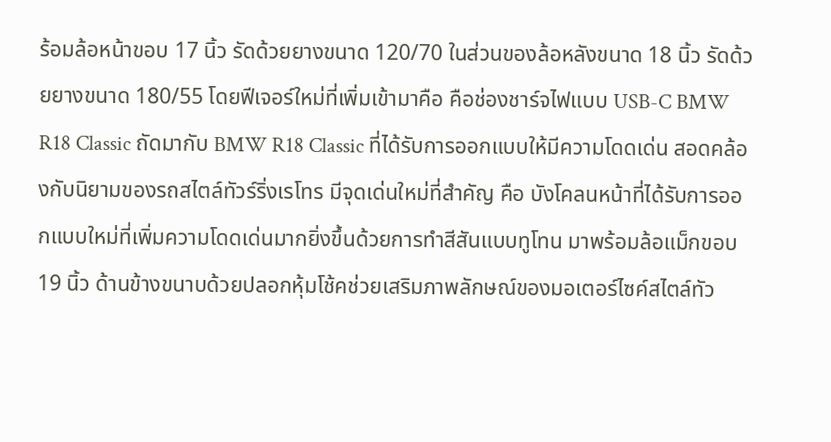ร้อมล้อหน้าขอบ 17 นิ้ว รัดด้วยยางขนาด 120/70 ในส่วนของล้อหลังขนาด 18 นิ้ว รัดด้วยยางขนาด 180/55 โดยฟีเจอร์ใหม่ที่เพิ่มเข้ามาคือ คือช่องชาร์จไฟแบบ USB-C BMW R18 Classic ถัดมากับ BMW R18 Classic ที่ได้รับการออกแบบให้มีความโดดเด่น สอดคล้องกับนิยามของรถสไตล์ทัวร์ริ่งเรโทร มีจุดเด่นใหม่ที่สำคัญ คือ บังโคลนหน้าที่ได้รับการออกแบบใหม่ที่เพิ่มความโดดเด่นมากยิ่งขึ้นด้วยการทำสีสันแบบทูโทน มาพร้อมล้อแม็กขอบ 19 นิ้ว ด้านข้างขนาบด้วยปลอกหุ้มโช้คช่วยเสริมภาพลักษณ์ของมอเตอร์ไซค์สไตล์ทัว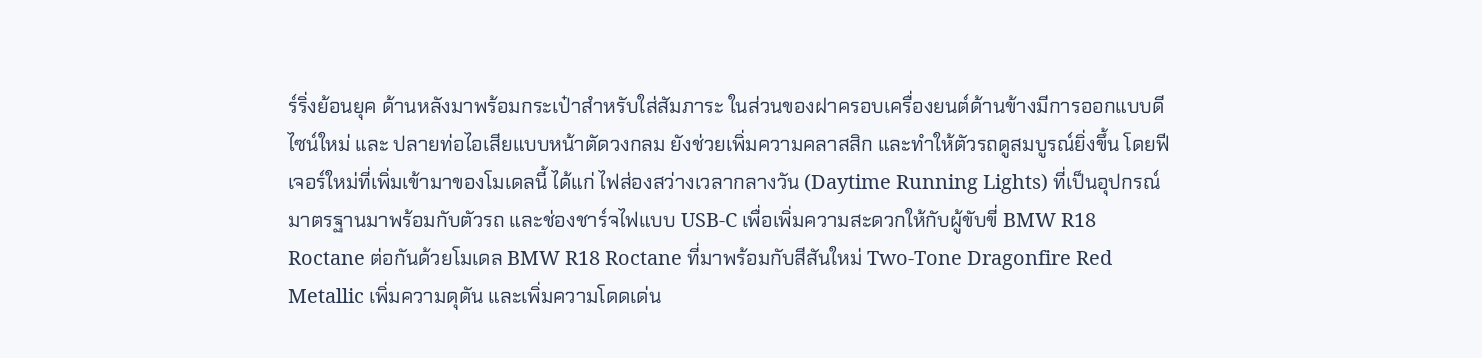ร์ริ่งย้อนยุค ด้านหลังมาพร้อมกระเป๋าสำหรับใส่สัมภาระ ในส่วนของฝาครอบเครื่องยนต์ด้านข้างมีการออกแบบดีไซน์ใหม่ และ ปลายท่อไอเสียแบบหน้าตัดวงกลม ยังช่วยเพิ่มความคลาสสิก และทำให้ตัวรถดูสมบูรณ์ยิ่งขึ้น โดยฟีเจอร์ใหม่ที่เพิ่มเข้ามาของโมเดลนี้ ได้แก่ ไฟส่องสว่างเวลากลางวัน (Daytime Running Lights) ที่เป็นอุปกรณ์มาตรฐานมาพร้อมกับตัวรถ และช่องชาร์จไฟแบบ USB-C เพื่อเพิ่มความสะดวกให้กับผู้ขับขี่ BMW R18 Roctane ต่อกันด้วยโมเดล BMW R18 Roctane ที่มาพร้อมกับสีสันใหม่ Two-Tone Dragonfire Red Metallic เพิ่มความดุดัน และเพิ่มความโดดเด่น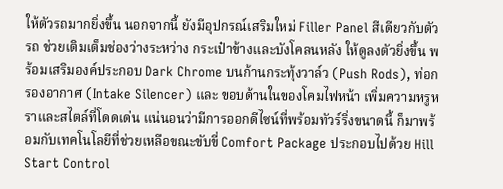ให้ตัวรถมากยิ่งขึ้น นอกจากนี้ ยังมีอุปกรณ์เสริมใหม่ Filler Panel สีเดียวกับตัวรถ ช่วยเติมเต็มช่องว่างระหว่าง กระเป๋าข้างและบังโคลนหลัง ให้ดูลงตัวยิ่งขึ้น พร้อมเสริมองค์ประกอบ Dark Chrome บนก้านกระทุ้งวาล์ว (Push Rods), ท่อกรองอากาศ (Intake Silencer) และ ขอบด้านในของโคมไฟหน้า เพิ่มความหรูหราและสไตล์ที่โดดเด่น แน่นอนว่ามีการออกดีไซน์ที่พร้อมทัวร์ริ่งขนาดนี้ ก็มาพร้อมกับเทคโนโลยีที่ช่วยเหลือขณะขับขี่ Comfort Package ประกอบไปด้วย Hill Start Control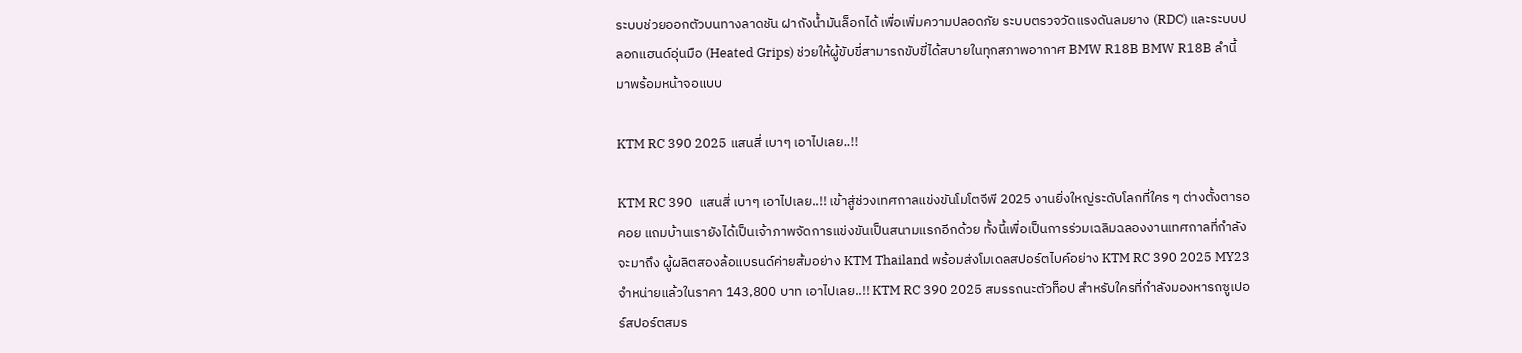ระบบช่วยออกตัวบนทางลาดชัน ฝาถังน้ำมันล็อกได้ เพื่อเพิ่มความปลอดภัย ระบบตรวจวัดแรงดันลมยาง (RDC) และระบบปลอกแฮนด์อุ่นมือ (Heated Grips) ช่วยให้ผู้ขับขี่สามารถขับขี่ได้สบายในทุกสภาพอากาศ BMW R18B BMW R18B ลำนี้มาพร้อมหน้าจอแบบ

KTM RC 390 2025 แสนสี่ เบาๆ เอาไปเลย..!!

KTM RC 390  แสนสี่ เบาๆ เอาไปเลย..!! เข้าสู่ช่วงเทศกาลแข่งขันโมโตจีพี 2025 งานยิ่งใหญ่ระดับโลกที่ใคร ๆ ต่างตั้งตารอคอย แถมบ้านเรายังได้เป็นเจ้าภาพจัดการแข่งขันเป็นสนามแรกอีกด้วย ทั้งนี้เพื่อเป็นการร่วมเฉลิมฉลองงานเทศกาลที่กำลังจะมาถึง ผู้ผลิตสองล้อแบรนด์ค่ายส้มอย่าง KTM Thailand พร้อมส่งโมเดลสปอร์ตไบค์อย่าง KTM RC 390 2025 MY23 จำหน่ายแล้วในราคา 143,800 บาท เอาไปเลย..!! KTM RC 390 2025 สมรรถนะตัวท็อป สำหรับใครที่กำลังมองหารถซูเปอร์สปอร์ตสมร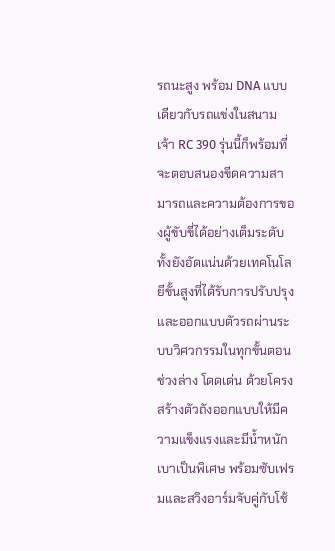รถนะสูง พร้อม DNA แบบเดียวกับรถแข่งในสนาม เจ้า RC 390 รุ่นนี้ก็พร้อมที่จะตอบสนองขีดความสามารถและความต้องการของผู้ขับขี่ได้อย่างเต็มระดับ ทั้งยังอัดแน่นด้วยเทคโนโลยีขั้นสูงที่ได้รับการปรับปรุงและออกแบบตัวรถผ่านระบบวิศวกรรมในทุกขั้นตอน ช่วงล่าง โดดเด่น ด้วยโครงสร้างตัวถังออกแบบให้มีความแข็งแรงและมีน้ำหนักเบาเป็นพิเศษ พร้อมซับเฟรมและสวิงอาร์มจับคู่กับโช้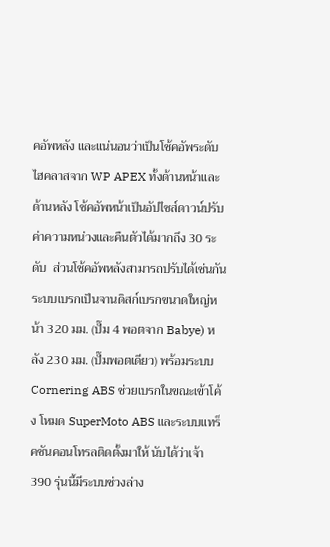คอัพหลัง และแน่นอนว่าเป็นโช้คอัพระดับไฮคลาสจาก WP APEX ทั้งด้านหน้าและด้านหลัง โช้คอัพหน้าเป็นอัปไซส์ดาวน์ปรับค่าความหน่วงและคืนตัวได้มากถึง 30 ระดับ  ส่วนโช้คอัพหลังสามารถปรับได้เช่นกัน ระบบเบรกเป็นจานดิสก์เบรกขนาดใหญ่หน้า 320 มม. (ปั๊ม 4 พอตจาก Babye) หลัง 230 มม. (ปั๊มพอตเดียว) พร้อมระบบ Cornering ABS ช่วยเบรกในขณะเข้าโค้ง โหมด SuperMoto ABS และระบบแทร็คชันคอนโทรลติดตั้งมาให้ นับได้ว่าเจ้า 390 รุ่นนี้มีระบบช่วงล่าง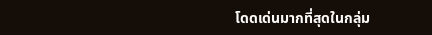โดดเด่นมากที่สุดในกลุ่ม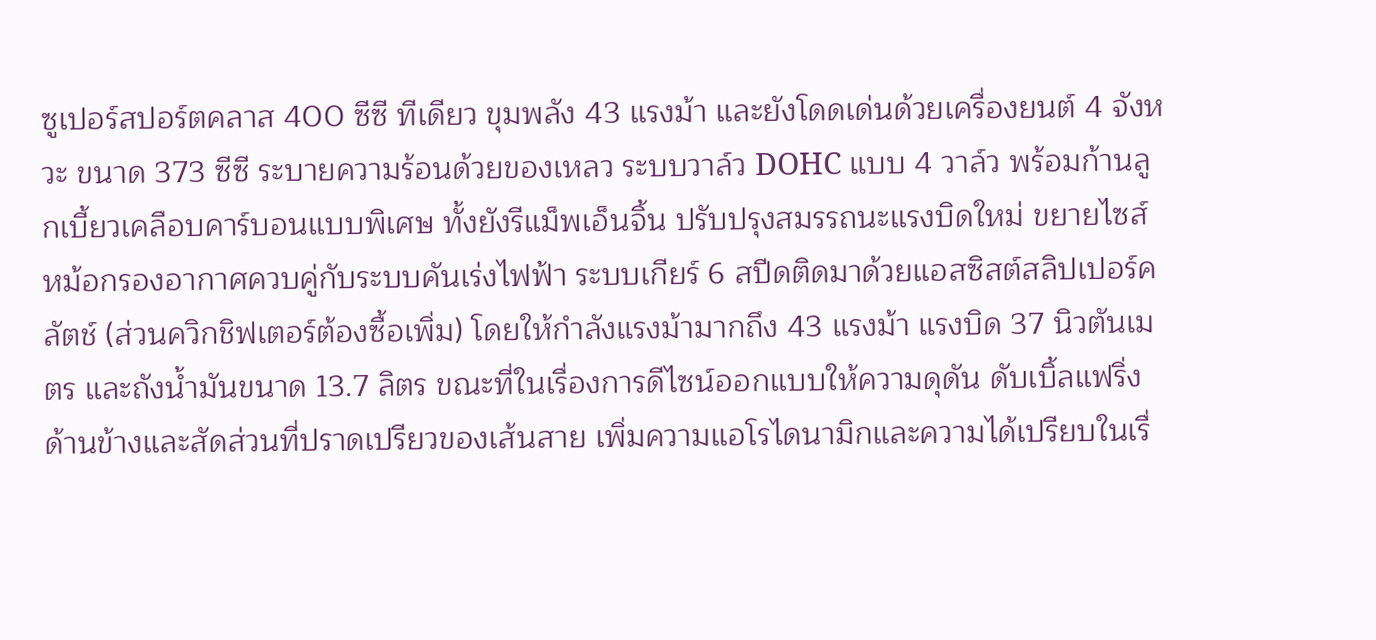ซูเปอร์สปอร์ตคลาส 400 ซีซี ทีเดียว ขุมพลัง 43 แรงม้า และยังโดดเด่นด้วยเครื่องยนต์ 4 จังหวะ ขนาด 373 ซีซี ระบายความร้อนด้วยของเหลว ระบบวาล์ว DOHC แบบ 4 วาล์ว พร้อมก้านลูกเบี้ยวเคลือบคาร์บอนแบบพิเศษ ทั้งยังรีแม็พเอ็นจิ้น ปรับปรุงสมรรถนะแรงบิดใหม่ ขยายไซส์หม้อกรองอากาศควบคู่กับระบบคันเร่งไฟฟ้า ระบบเกียร์ 6 สปีดติดมาด้วยแอสซิสต์สลิปเปอร์คลัตช์ (ส่วนควิกชิฟเตอร์ต้องซื้อเพิ่ม) โดยให้กำลังแรงม้ามากถึง 43 แรงม้า แรงบิด 37 นิวตันเมตร และถังน้ำมันขนาด 13.7 ลิตร ขณะที่ในเรื่องการดีไซน์ออกแบบให้ความดุดัน ดับเบิ้ลแฟริ่งด้านข้างและสัดส่วนที่ปราดเปรียวของเส้นสาย เพิ่มความแอโรไดนามิกและความได้เปรียบในเรื่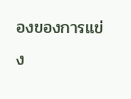องของการแข่ง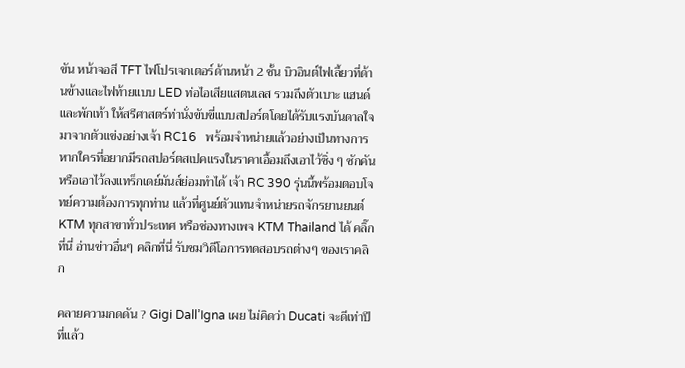ขัน หน้าจอสี TFT ไฟโปรเจกเตอร์ด้านหน้า 2 ชั้น บิวอินต์ไฟเลี้ยวที่ด้านข้างและไฟท้ายแบบ LED ท่อไอเสียแสตนเลส รวมถึงตัวเบาะ แฮนด์และพักเท้า ให้สรีศาสตร์ท่านั่งขับขี่แบบสปอร์ตโดยได้รับแรงบันดาลใจมาจากตัวแข่งอย่างเจ้า RC16   พร้อมจำหน่ายแล้วอย่างเป็นทางการ หากใครที่อยากมีรถสปอร์ตสเปคแรงในราคาเอื้อมถึงเอาไว้ซิ่ง ๆ ซักคัน หรือเอาไว้ลงแทร็กเดย์มันส์ย่อมทำได้ เจ้า RC 390 รุ่นนี้พร้อมตอบโจทย์ความต้องการทุกท่าน แล้วที่ศูนย์ตัวแทนจำหน่ายรถจักรยานยนต์ KTM ทุกสาขาทั่วประเทศ หรือช่องทางเพจ KTM Thailand ได้ คลิ๊กที่นี่ อ่านข่าวอื่นๆ คลิกที่นี่ รับชมวิดีโอการทดสอบรถต่างๆ ของเราคลิก

คลายความกดดัน ? Gigi Dall’Igna เผย ไม่คิดว่า Ducati จะดีเท่าปีที่แล้ว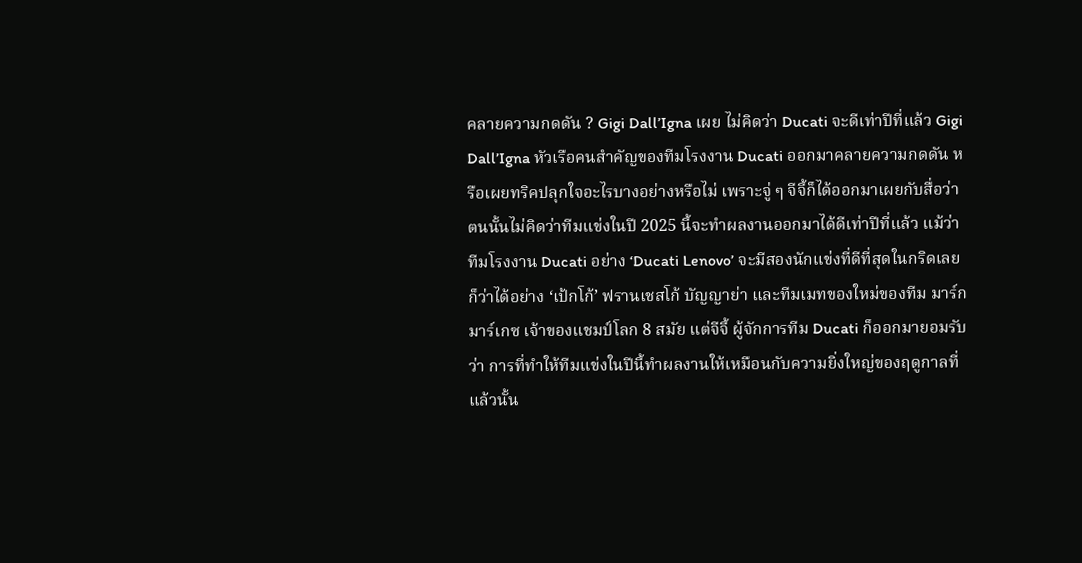คลายความกดดัน ? Gigi Dall’Igna เผย ไม่คิดว่า Ducati จะดีเท่าปีที่แล้ว Gigi Dall’Igna หัวเรือคนสำคัญของทีมโรงงาน Ducati ออกมาคลายความกดดัน หรือเผยทริคปลุกใจอะไรบางอย่างหรือไม่ เพราะจู่ ๆ จีจี้ก็ได้ออกมาเผยกับสื่อว่าตนนั้นไม่คิดว่าทีมแข่งในปี 2025 นี้จะทำผลงานออกมาได้ดีเท่าปีที่แล้ว แม้ว่าทีมโรงงาน Ducati อย่าง ‘Ducati Lenovo’ จะมีสองนักแข่งที่ดีที่สุดในกริดเลยก็ว่าได้อย่าง ‘เป้กโก้’ ฟรานเชสโก้ บัญญาย่า และทีมเมทของใหม่ของทีม มาร์ก มาร์เกซ เจ้าของแชมป์โลก 8 สมัย แต่จีจี้ ผู้จักการทีม Ducati ก็ออกมายอมรับว่า การที่ทำให้ทีมแข่งในปีนี้ทำผลงานให้เหมือนกับความยิ่งใหญ่ของฤดูกาลที่แล้วนั้น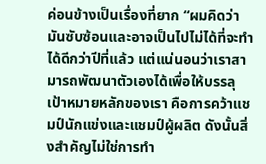ค่อนข้างเป็นเรื่องที่ยาก “ผมคิดว่ามันซับซ้อนและอาจเป็นไปไม่ได้ที่จะทำได้ดีกว่าปีที่แล้ว แต่แน่นอนว่าเราสามารถพัฒนาตัวเองได้เพื่อให้บรรลุเป้าหมายหลักของเรา คือการคว้าแชมป์นักแข่งและแชมป์ผู้ผลิต ดังนั้นสิ่งสำคัญไม่ใช่การทำ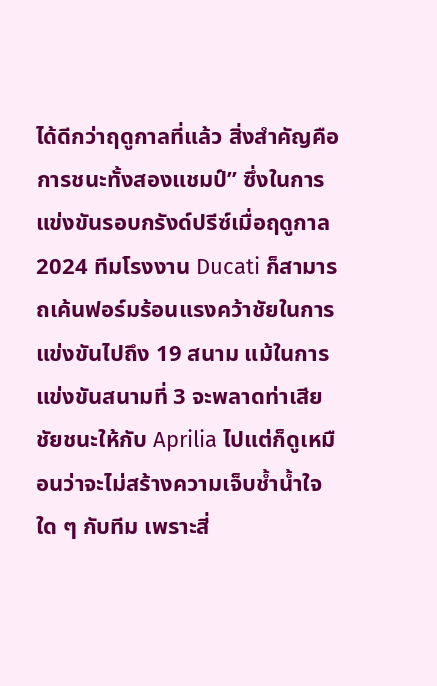ได้ดีกว่าฤดูกาลที่แล้ว สิ่งสำคัญคือการชนะทั้งสองแชมป์” ซึ่งในการแข่งขันรอบกรังด์ปรีซ์เมื่อฤดูกาล 2024 ทีมโรงงาน Ducati ก็สามารถเค้นฟอร์มร้อนแรงคว้าชัยในการแข่งขันไปถึง 19 สนาม แม้ในการแข่งขันสนามที่ 3 จะพลาดท่าเสียชัยชนะให้กับ Aprilia ไปแต่ก็ดูเหมือนว่าจะไม่สร้างความเจ็บช้ำน้ำใจใด ๆ กับทีม เพราะสี่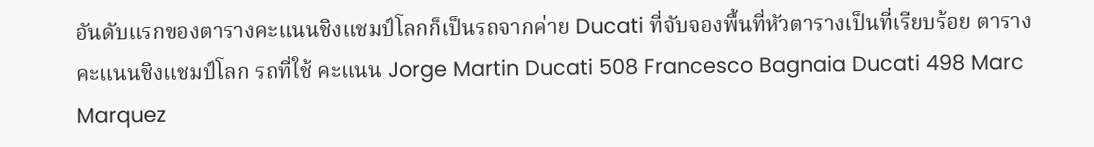อันดับแรกของตารางคะแนนชิงแชมป์โลกก็เป็นรถจากค่าย Ducati ที่จับจองพื้นที่หัวตารางเป็นที่เรียบร้อย ตารางคะแนนชิงแชมป์โลก รถที่ใช้ คะแนน Jorge Martin Ducati 508 Francesco Bagnaia Ducati 498 Marc Marquez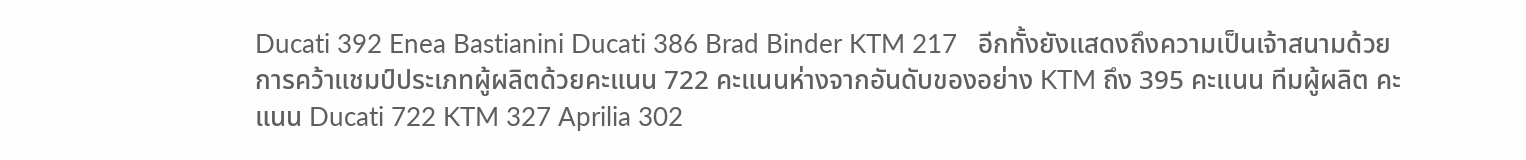Ducati 392 Enea Bastianini Ducati 386 Brad Binder KTM 217   อีกทั้งยังแสดงถึงความเป็นเจ้าสนามด้วยการคว้าแชมป์ประเภทผู้ผลิตด้วยคะแนน 722 คะแนนห่างจากอันดับของอย่าง KTM ถึง 395 คะแนน ทีมผู้ผลิต คะแนน Ducati 722 KTM 327 Aprilia 302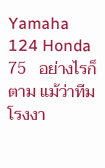Yamaha 124 Honda 75   อย่างไรก็ตาม แม้ว่าทีมโรงงา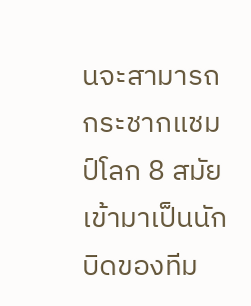นจะสามารถกระชากแชมป์โลก 8 สมัยเข้ามาเป็นนักบิดของทีม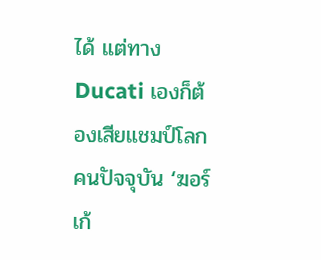ได้ แต่ทาง Ducati เองก็ต้องเสียแชมป์โลกคนปัจจุบัน ‘ฆอร์เก้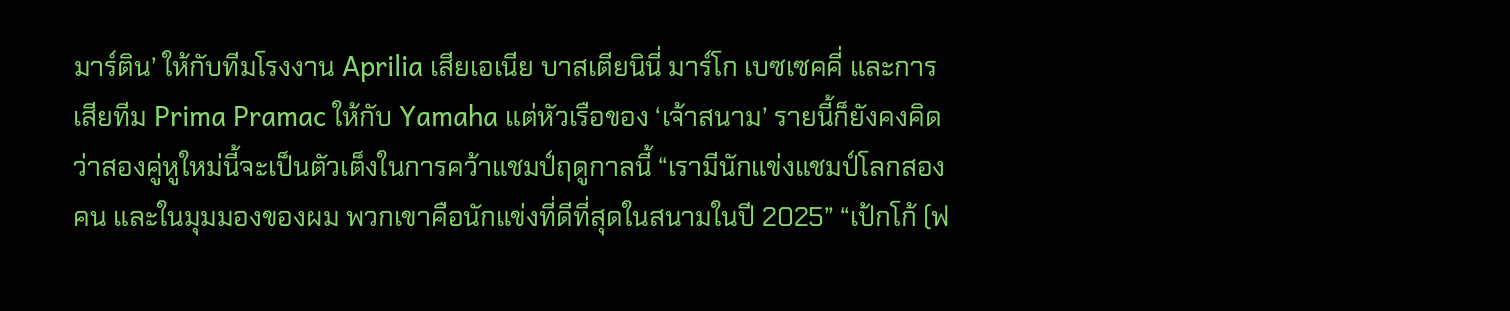มาร์ติน’ ให้กับทีมโรงงาน Aprilia เสียเอเนีย บาสเตียนินี่ มาร์โก เบซเซคคี่ และการเสียทีม Prima Pramac ให้กับ Yamaha แต่หัวเรือของ ‘เจ้าสนาม’ รายนี้ก็ยังคงคิดว่าสองคู่หูใหม่นี้จะเป็นตัวเต็งในการคว้าแชมป์ฤดูกาลนี้ “เรามีนักแข่งแชมป์โลกสองคน และในมุมมองของผม พวกเขาคือนักแข่งที่ดีที่สุดในสนามในปี 2025” “เป้กโก้ (ฟ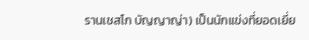รานเชสโก บัญญาญ่า) เป็นนักแข่งที่ยอดเยี่ย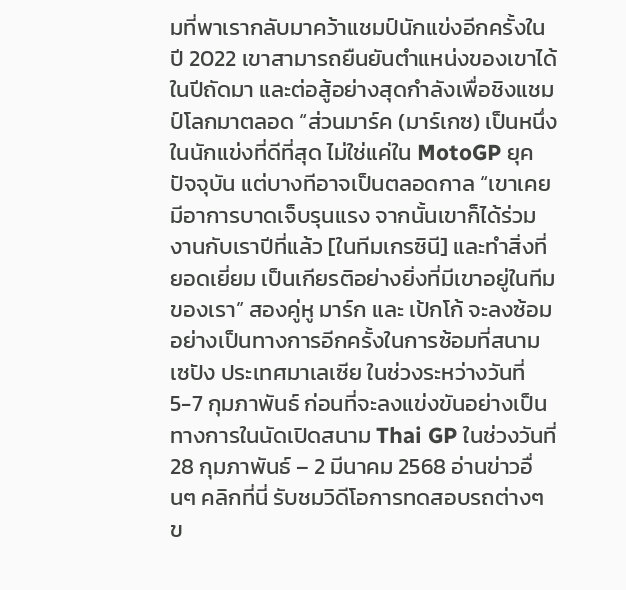มที่พาเรากลับมาคว้าแชมป์นักแข่งอีกครั้งในปี 2022 เขาสามารถยืนยันตำแหน่งของเขาได้ในปีถัดมา และต่อสู้อย่างสุดกำลังเพื่อชิงแชมป์โลกมาตลอด “ส่วนมาร์ค (มาร์เกซ) เป็นหนึ่งในนักแข่งที่ดีที่สุด ไม่ใช่แค่ใน MotoGP ยุคปัจจุบัน แต่บางทีอาจเป็นตลอดกาล “เขาเคยมีอาการบาดเจ็บรุนแรง จากนั้นเขาก็ได้ร่วมงานกับเราปีที่แล้ว [ในทีมเกรซินี] และทำสิ่งที่ยอดเยี่ยม เป็นเกียรติอย่างยิ่งที่มีเขาอยู่ในทีมของเรา” สองคู่หู มาร์ก และ เป้กโก้ จะลงซ้อมอย่างเป็นทางการอีกครั้งในการซ้อมที่สนามเซปัง ประเทศมาเลเซีย ในช่วงระหว่างวันที่ 5-7 กุมภาพันธ์ ก่อนที่จะลงแข่งขันอย่างเป็นทางการในนัดเปิดสนาม Thai GP ในช่วงวันที่ 28 กุมภาพันธ์ – 2 มีนาคม 2568 อ่านข่าวอื่นๆ คลิกที่นี่ รับชมวิดีโอการทดสอบรถต่างๆ ข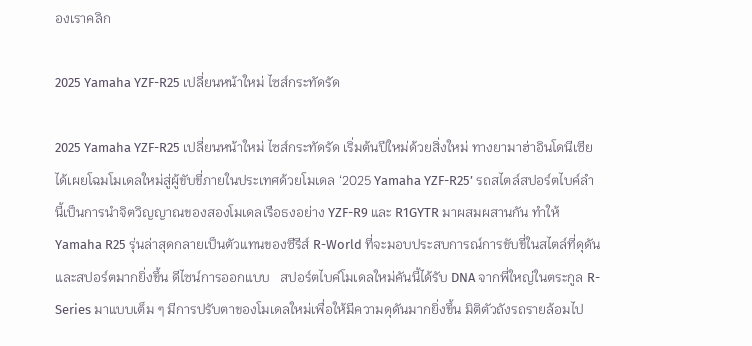องเราคลิก

2025 Yamaha YZF-R25 เปลี่ยนหน้าใหม่ ไซส์กระทัดรัด

2025 Yamaha YZF-R25 เปลี่ยนหน้าใหม่ ไซส์กระทัดรัด เริ่มต้นปีใหม่ด้วยสิ่งใหม่ ทางยามาฮ่าอินโดนีเซีย ได้เผยโฉมโมเดลใหม่สู่ผู้ขับขี่ภายในประเทศด้วยโมเดล ‘2025 Yamaha YZF-R25’ รถสไตล์สปอร์ตไบค์ลำนี้เป็นการนำจิตวิญญาณของสองโมเดลเรือธงอย่าง YZF-R9 และ R1GYTR มาผสมผสานกัน ทำให้ Yamaha R25 รุ่นล่าสุดกลายเป็นตัวแทนของซีรีส์ R-World ที่จะมอบประสบการณ์การขับขี่ในสไตล์ที่ดุดัน และสปอร์ตมากยิ่งขึ้น ดีไซน์การออกแบบ   สปอร์ตไบค์โมเดลใหม่คันนี้ได้รับ DNA จากพี่ใหญ่ในตระกูล R-Series มาแบบเต็ม ๆ มีการปรับตาของโมเดลใหม่เพื่อให้มีความดุดันมากยิ่งขึ้น มิติตัวถังรถรายล้อมไป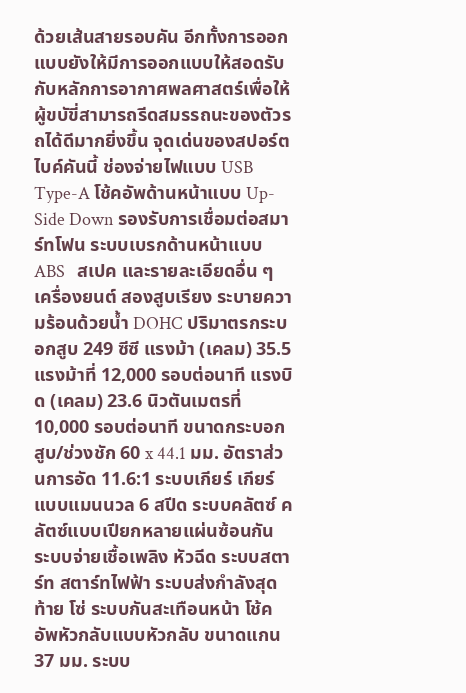ด้วยเส้นสายรอบคัน อีกทั้งการออกแบบยังให้มีการออกแบบให้สอดรับกับหลักการอากาศพลศาสตร์เพื่อให้ผู้ขบัขี่สามารถรีดสมรรถนะของตัวรถได้ดีมากยิ่งขึ้น จุดเด่นของสปอร์ตไบค์คันนี้ ช่องจ่ายไฟแบบ USB Type-A โช้คอัพด้านหน้าแบบ Up-Side Down รองรับการเชื่อมต่อสมาร์ทโฟน ระบบเบรกด้านหน้าแบบ ABS   สเปค และรายละเอียดอื่น ๆ เครื่องยนต์ สองสูบเรียง ระบายความร้อนด้วยน้ำ DOHC ปริมาตรกระบอกสูบ 249 ซีซี แรงม้า (เคลม) 35.5 แรงม้าที่ 12,000 รอบต่อนาที แรงบิด (เคลม) 23.6 นิวตันเมตรที่ 10,000 รอบต่อนาที ขนาดกระบอกสูบ/ช่วงชัก 60 x 44.1 มม. อัตราส่วนการอัด 11.6:1 ระบบเกียร์ เกียร์แบบแมนนวล 6 สปีด ระบบคลัตซ์ คลัตซ์แบบเปียกหลายแผ่นซ้อนกัน ระบบจ่ายเชื้อเพลิง หัวฉีด ระบบสตาร์ท สตาร์ทไฟฟ้า ระบบส่งกำลังสุดท้าย โซ่ ระบบกันสะเทือนหน้า โช้คอัพหัวกลับแบบหัวกลับ ขนาดแกน 37 มม. ระบบ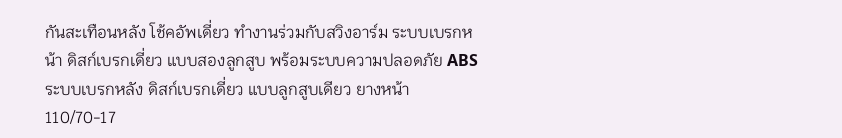กันสะเทือนหลัง โช้คอัพเดี่ยว ทำงานร่วมกับสวิงอาร์ม ระบบเบรกหน้า ดิสก์เบรกเดี่ยว แบบสองลูกสูบ พร้อมระบบความปลอดภัย ABS ระบบเบรกหลัง ดิสก์เบรกเดี่ยว แบบลูกสูบเดียว ยางหน้า 110/70-17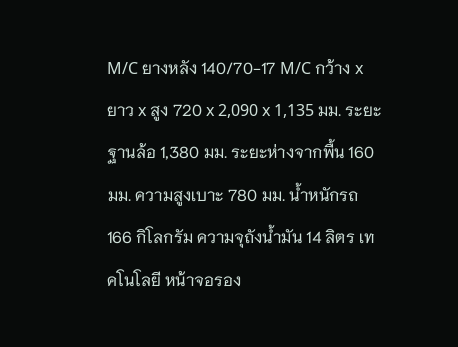M/C ยางหลัง 140/70-17 M/C กว้าง x ยาว x สูง 720 x 2,090 x 1,135 มม. ระยะฐานล้อ 1,380 มม. ระยะห่างจากพื้น 160 มม. ความสูงเบาะ 780 มม. น้ำหนักรถ 166 กิโลกรัม ความจุถังน้ำมัน 14 ลิตร เทคโนโลยี หน้าจอรอง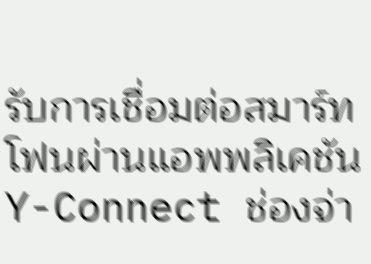รับการเชื่อมต่อสมาร์ทโฟนผ่านแอพพลิเคชัน Y-Connect ช่องจ่า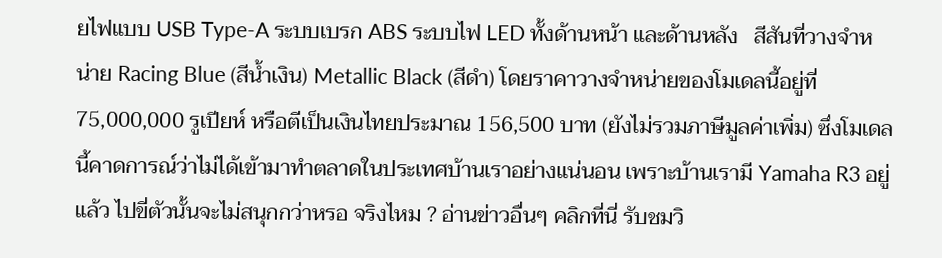ยไฟแบบ USB Type-A ระบบเบรก ABS ระบบไฟ LED ทั้งด้านหน้า และด้านหลัง   สีสันที่วางจำหน่าย Racing Blue (สีน้ำเงิน) Metallic Black (สีดำ) โดยราคาวางจำหน่ายของโมเดลนี้อยู่ที่ 75,000,000 รูเปียห์ หรือตีเป็นเงินไทยประมาณ 156,500 บาท (ยังไม่รวมภาษีมูลค่าเพิ่ม) ซึ่งโมเดลนี้คาดการณ์ว่าไม่ได้เข้ามาทำตลาดในประเทศบ้านเราอย่างแน่นอน เพราะบ้านเรามี Yamaha R3 อยู่แล้ว ไปขี่ตัวนั้นจะไม่สนุกกว่าหรอ จริงไหม ? อ่านข่าวอื่นๆ คลิกที่นี่ รับชมวิ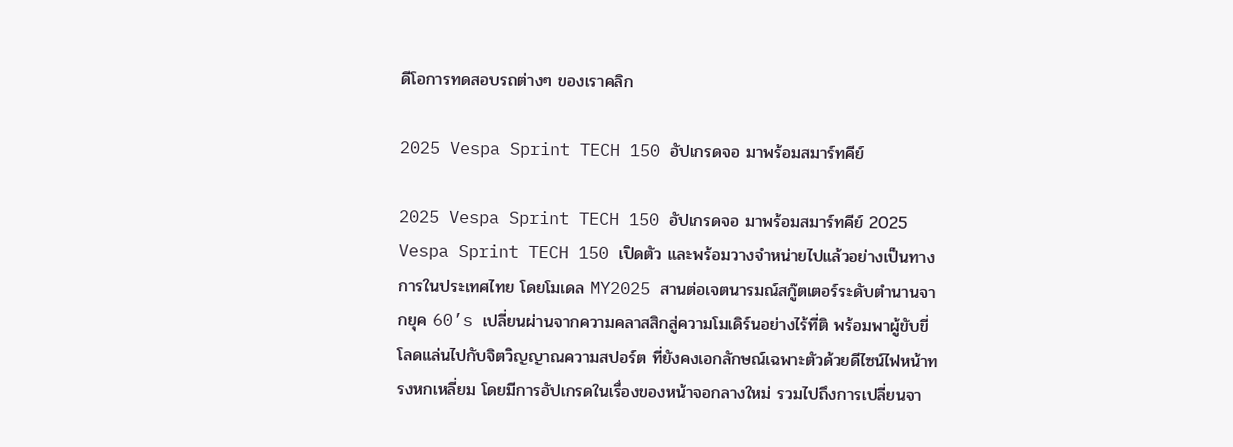ดีโอการทดสอบรถต่างๆ ของเราคลิก

2025 Vespa Sprint TECH 150 อัปเกรดจอ มาพร้อมสมาร์ทคีย์

2025 Vespa Sprint TECH 150 อัปเกรดจอ มาพร้อมสมาร์ทคีย์ 2025 Vespa Sprint TECH 150 เปิดตัว และพร้อมวางจำหน่ายไปแล้วอย่างเป็นทางการในประเทศไทย โดยโมเดล MY2025 สานต่อเจตนารมณ์สกู๊ตเตอร์ระดับตำนานจากยุค 60’s เปลี่ยนผ่านจากความคลาสสิกสู่ความโมเดิร์นอย่างไร้ที่ติ พร้อมพาผู้ขับขี่โลดแล่นไปกับจิตวิญญาณความสปอร์ต ที่ยังคงเอกลักษณ์เฉพาะตัวด้วยดีไซน์ไฟหน้าทรงหกเหลี่ยม โดยมีการอัปเกรดในเรื่องของหน้าจอกลางใหม่ รวมไปถึงการเปลี่ยนจา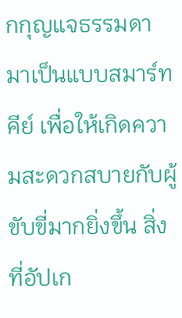กกุญแจธรรมดา มาเป็นแบบสมาร์ทคีย์ เพื่อให้เกิดความสะดวกสบายกับผู้ขับขี่มากยิ่งขึ้น สิ่งที่อัปเก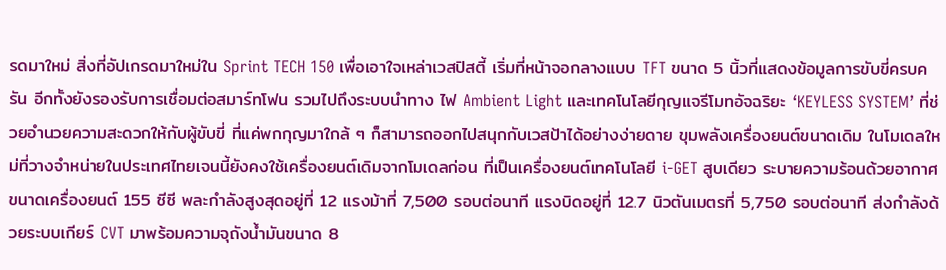รดมาใหม่ สิ่งที่อัปเกรดมาใหม่ใน Sprint TECH 150 เพื่อเอาใจเหล่าเวสปิสตี้ เริ่มที่หน้าจอกลางแบบ TFT ขนาด 5 นิ้วที่แสดงข้อมูลการขับขี่ครบครัน อีกทั้งยังรองรับการเชื่อมต่อสมาร์ทโฟน รวมไปถึงระบบนำทาง ไฟ Ambient Light และเทคโนโลยีกุญแจรีโมทอัจฉริยะ ‘KEYLESS SYSTEM’ ที่ช่วยอำนวยความสะดวกให้กับผู้ขับขี่ ที่แค่พกกุญมาใกล้ ๆ ก็สามารถออกไปสนุกกับเวสป้าได้อย่างง่ายดาย ขุมพลังเครื่องยนต์ขนาดเดิม ในโมเดลใหม่ที่วางจำหน่ายในประเทศไทยเจนนี้ยังคงใช้เครื่องยนต์เดิมจากโมเดลก่อน ที่เป็นเครื่องยนต์เทคโนโลยี i-GET สูบเดียว ระบายความร้อนด้วยอากาศ ขนาดเครื่องยนต์ 155 ซีซี พละกำลังสูงสุดอยู่ที่ 12 แรงม้าที่ 7,500 รอบต่อนาที แรงบิดอยู่ที่ 12.7 นิวตันเมตรที่ 5,750 รอบต่อนาที ส่งกำลังด้วยระบบเกียร์ CVT มาพร้อมความจุถังน้ำมันขนาด 8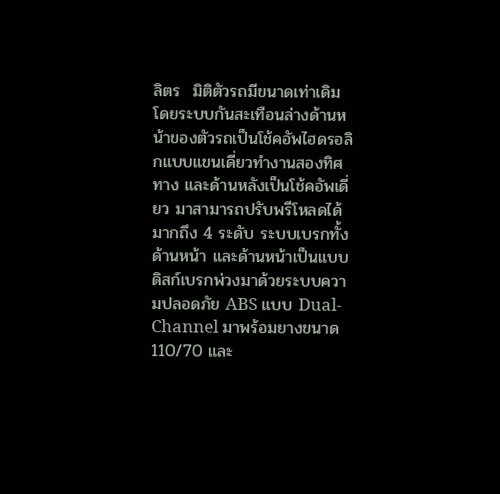ลิตร  มิติตัวรถมีขนาดเท่าเดิม โดยระบบกันสะเทือนล่างด้านหน้าของตัวรถเป็นโช้คอัพไฮดรอลิกแบบแขนเดี่ยวทำงานสองทิศทาง และด้านหลังเป็นโช้คอัพเดี่ยว มาสามารถปรับพรีโหลดได้มากถึง 4 ระดับ ระบบเบรกทั้งด้านหน้า และด้านหน้าเป็นแบบดิสก์เบรกพ่วงมาด้วยระบบความปลอดภัย ABS แบบ Dual-Channel มาพร้อมยางขนาด 110/70 และ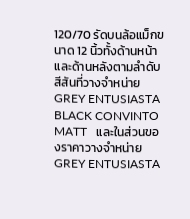120/70 รัดบนล้อแม็กขนาด 12 นิ้วทั้งด้านหน้า และด้านหลังตามลำดับ สีสันที่วางจำหน่าย GREY ENTUSIASTA BLACK CONVINTO MATT   และในส่วนของราคาวางจำหน่าย GREY ENTUSIASTA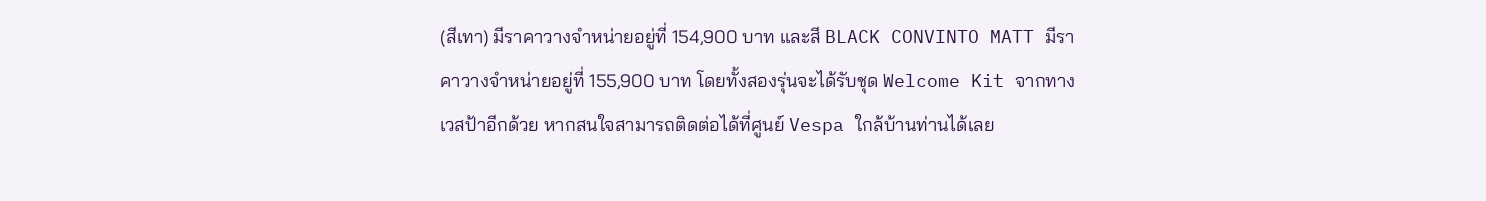(สีเทา) มีราคาวางจำหน่ายอยู่ที่ 154,900 บาท และสี BLACK CONVINTO MATT มีราคาวางจำหน่ายอยู่ที่ 155,900 บาท โดยทั้งสองรุ่นจะได้รับชุด Welcome Kit จากทางเวสป้าอีกด้วย หากสนใจสามารถติดต่อได้ที่ศูนย์ Vespa ใกล้บ้านท่านได้เลย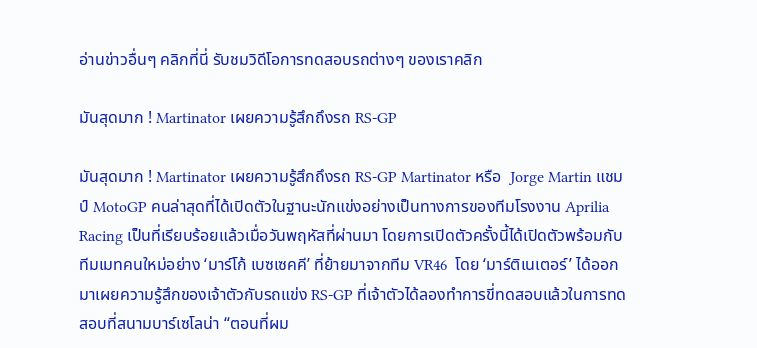อ่านข่าวอื่นๆ คลิกที่นี่ รับชมวิดีโอการทดสอบรถต่างๆ ของเราคลิก

มันสุดมาก ! Martinator เผยความรู้สึกถึงรถ RS-GP

มันสุดมาก ! Martinator เผยความรู้สึกถึงรถ RS-GP Martinator หรือ  Jorge Martin แชมป์ MotoGP คนล่าสุดที่ได้เปิดตัวในฐานะนักแข่งอย่างเป็นทางการของทีมโรงงาน Aprilia Racing เป็นที่เรียบร้อยแล้วเมื่อวันพฤหัสที่ผ่านมา โดยการเปิดตัวครั้งนี้ได้เปิดตัวพร้อมกับทีมเมทคนใหม่อย่าง ‘มาร์โก้ เบซเซคคี’ ที่ย้ายมาจากทีม VR46  โดย ‘มาร์ติเนเตอร์’ ได้ออกมาเผยความรู้สึกของเจ้าตัวกับรถแข่ง RS-GP ที่เจ้าตัวได้ลองทำการขี่ทดสอบแล้วในการทดสอบที่สนามบาร์เซโลน่า “ตอนที่ผม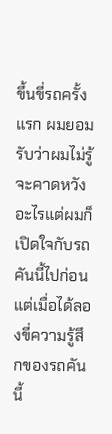ขึ้นขี่รถครั้งแรก ผมยอมรับว่าผมไม่รู้จะคาดหวังอะไรแต่ผมก็เปิดใจกับรถคันนี้ไปก่อน แต่เมื่อได้ลองขี่ความรู้สึกของรถคันนี้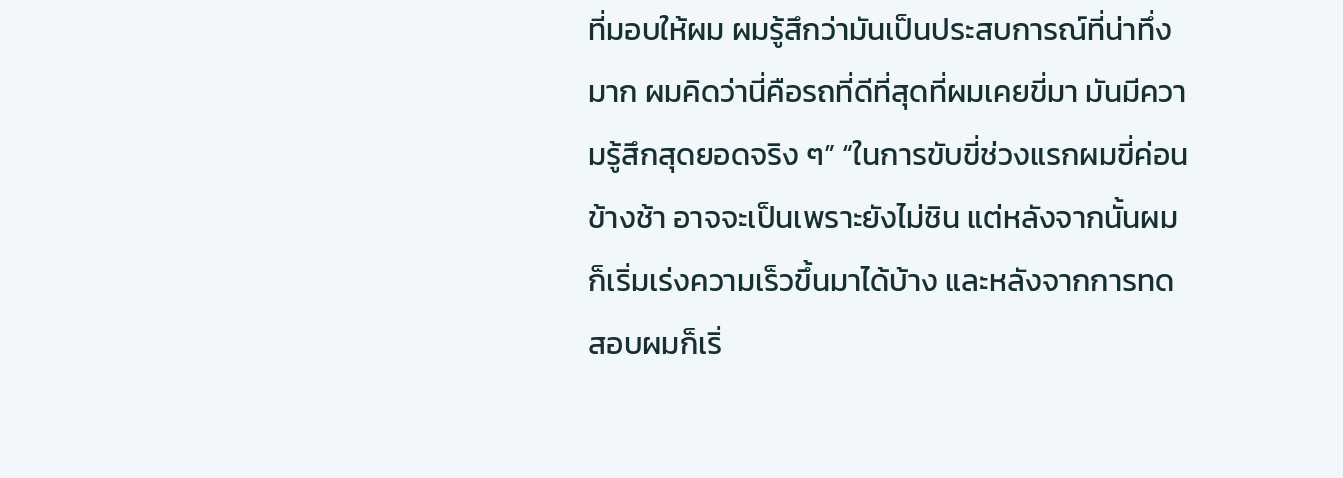ที่มอบให้ผม ผมรู้สึกว่ามันเป็นประสบการณ์ที่น่าทึ่งมาก ผมคิดว่านี่คือรถที่ดีที่สุดที่ผมเคยขี่มา มันมีความรู้สึกสุดยอดจริง ๆ” “ในการขับขี่ช่วงแรกผมขี่ค่อนข้างช้า อาจจะเป็นเพราะยังไม่ชิน แต่หลังจากนั้นผมก็เริ่มเร่งความเร็วขึ้นมาได้บ้าง และหลังจากการทดสอบผมก็เริ่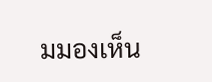มมองเห็น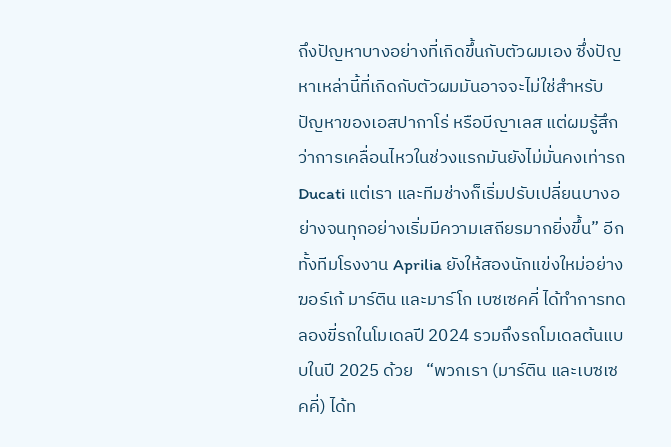ถึงปัญหาบางอย่างที่เกิดขึ้นกับตัวผมเอง ซึ่งปัญหาเหล่านี้ที่เกิดกับตัวผมมันอาจจะไม่ใช่สำหรับปัญหาของเอสปากาโร่ หรือบีญาเลส แต่ผมรู้สึกว่าการเคลื่อนไหวในช่วงแรกมันยังไม่มั่นคงเท่ารถ Ducati แต่เรา และทีมช่างก็เริ่มปรับเปลี่ยนบางอย่างจนทุกอย่างเริ่มมีความเสถียรมากยิ่งขึ้น” อีกทั้งทีมโรงงาน Aprilia ยังให้สองนักแข่งใหม่อย่างฆอร์เก้ มาร์ติน และมาร์โก เบซเซคคี่ ได้ทำการทดลองขี่รถในโมเดลปี 2024 รวมถึงรถโมเดลต้นแบบในปี 2025 ด้วย   “พวกเรา (มาร์ติน และเบซเซคคี่) ได้ท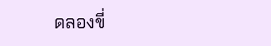ดลองขี่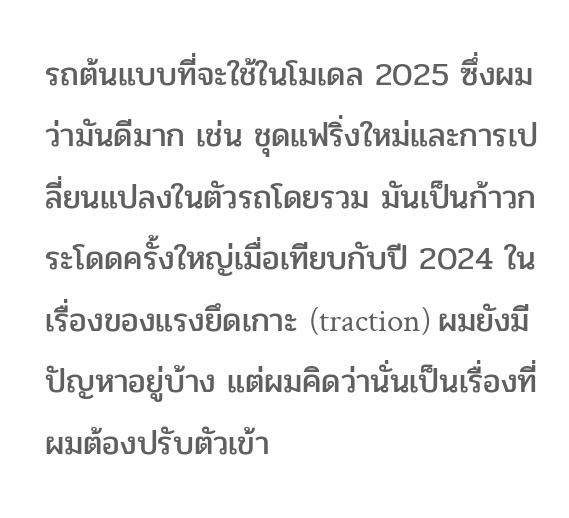รถต้นแบบที่จะใช้ในโมเดล 2025 ซึ่งผมว่ามันดีมาก เช่น ชุดแฟริ่งใหม่และการเปลี่ยนแปลงในตัวรถโดยรวม มันเป็นก้าวกระโดดครั้งใหญ่เมื่อเทียบกับปี 2024 ในเรื่องของแรงยึดเกาะ (traction) ผมยังมีปัญหาอยู่บ้าง แต่ผมคิดว่านั่นเป็นเรื่องที่ผมต้องปรับตัวเข้า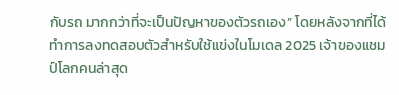กับรถ มากกว่าที่จะเป็นปัญหาของตัวรถเอง” โดยหลังจากที่ได้ทำการลงทดสอบตัวสำหรับใช้แข่งในโมเดล 2025 เจ้าของแชมป์โลกคนล่าสุด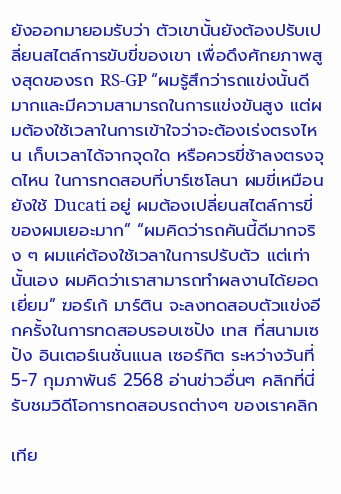ยังออกมายอมรับว่า ตัวเขานั้นยังต้องปรับเปลี่ยนสไตล์การขับขี่ของเขา เพื่อดึงศักยภาพสูงสุดของรถ RS-GP “ผมรู้สึกว่ารถแข่งนั้นดีมากและมีความสามารถในการแข่งขันสูง แต่ผมต้องใช้เวลาในการเข้าใจว่าจะต้องเร่งตรงไหน เก็บเวลาได้จากจุดใด หรือควรขี่ช้าลงตรงจุดไหน ในการทดสอบที่บาร์เซโลนา ผมขี่เหมือนยังใช้ Ducati อยู่ ผมต้องเปลี่ยนสไตล์การขี่ของผมเยอะมาก” “ผมคิดว่ารถคันนี้ดีมากจริง ๆ ผมแค่ต้องใช้เวลาในการปรับตัว แต่เท่านั้นเอง ผมคิดว่าเราสามารถทำผลงานได้ยอดเยี่ยม” ฆอร์เก้ มาร์ติน จะลงทดสอบตัวแข่งอีกครั้งในการทดสอบรอบเซปัง เทส ที่สนามเซปัง อินเตอร์เนชั่นแนล เซอร์กิต ระหว่างวันที่ 5-7 กุมภาพันธ์ 2568 อ่านข่าวอื่นๆ คลิกที่นี่ รับชมวิดีโอการทดสอบรถต่างๆ ของเราคลิก

เทีย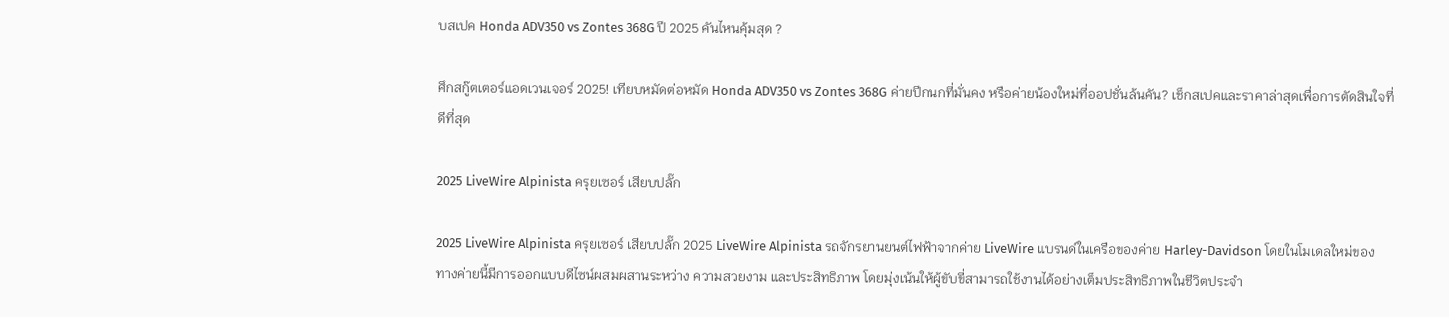บสเปค Honda ADV350 vs Zontes 368G ปี 2025 คันไหนคุ้มสุด ?

ศึกสกู๊ตเตอร์แอดเวนเจอร์ 2025! เทียบหมัดต่อหมัด Honda ADV350 vs Zontes 368G ค่ายปีกนกที่มั่นคง หรือค่ายน้องใหม่ที่ออปชั่นล้นคัน? เช็กสเปคและราคาล่าสุดเพื่อการตัดสินใจที่ดีที่สุด

2025 LiveWire Alpinista ครุยเซอร์ เสียบปลั๊ก

2025 LiveWire Alpinista ครุยเซอร์ เสียบปลั๊ก 2025 LiveWire Alpinista รถจักรยานยนต์ไฟฟ้าจากค่าย LiveWire แบรนด์ในเครือของค่าย Harley-Davidson โดยในโมเดลใหม่ของทางค่ายนี้มีการออกแบบดีไซน์ผสมผสานระหว่าง ความสวยงาม และประสิทธิภาพ โดยมุ่งเน้นให้ผู้ขับขี่สามารถใช้งานได้อย่างเต็มประสิทธิภาพในชีวิตประจำ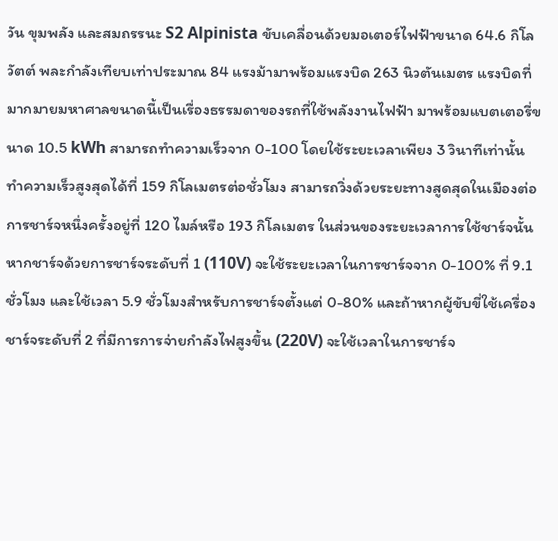วัน ขุมพลัง และสมถรรนะ S2 Alpinista ขับเคลื่อนด้วยมอเตอร์ไฟฟ้าขนาด 64.6 กิโลวัตต์ พละกำลังเทียบเท่าประมาณ 84 แรงม้ามาพร้อมแรงบิด 263 นิวตันเมตร แรงบิดที่มากมายมหาศาลขนาดนี้เป็นเรื่องธรรมดาของรถที่ใช้พลังงานไฟฟ้า มาพร้อมแบตเตอรี่ขนาด 10.5 kWh สามารถทำความเร็วจาก 0-100 โดยใช้ระยะเวลาเพียง 3 วินาทีเท่านั้น ทำความเร็วสูงสุดได้ที่ 159 กิโลเมตรต่อชั่วโมง สามารถวิ่งด้วยระยะทางสูดสุดในเมืองต่อการชาร์จหนึ่งครั้งอยู่ที่ 120 ไมล์หรือ 193 กิโลเมตร ในส่วนของระยะเวลาการใช้ชาร์จนั้น หากชาร์จด้วยการชาร์จระดับที่ 1 (110V) จะใช้ระยะเวลาในการชาร์จจาก 0-100% ที่ 9.1 ชั่วโมง และใช้เวลา 5.9 ชั่วโมงสำหรับการชาร์จตั้งแต่ 0-80% และถ้าหากผู้ขับขี่ใช้เครื่องชาร์จระดับที่ 2 ที่มีการการจ่ายกำลังไฟสูงขึ้น (220V) จะใช้เวลาในการชาร์จ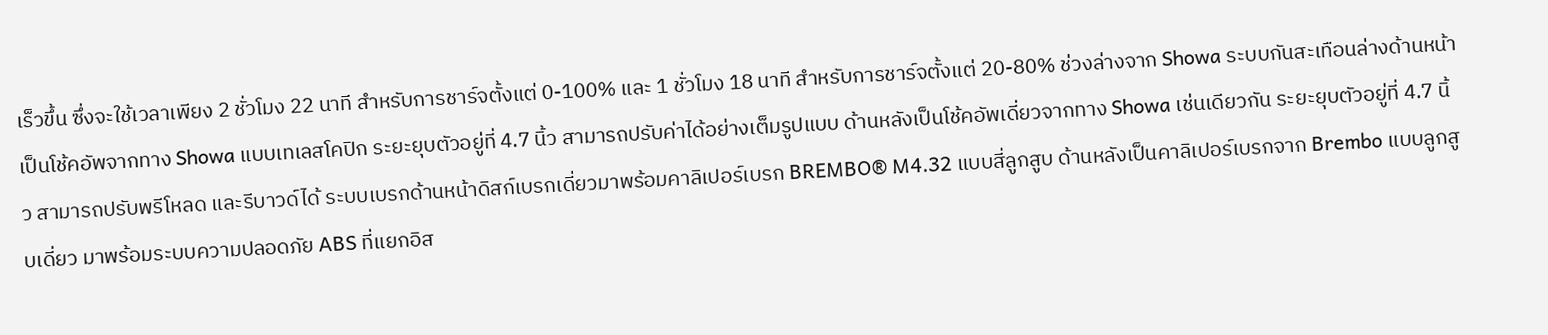เร็วขึ้น ซึ่งจะใช้เวลาเพียง 2 ชั่วโมง 22 นาที สำหรับการชาร์จตั้งแต่ 0-100% และ 1 ชั่วโมง 18 นาที สำหรับการชาร์จตั้งแต่ 20-80% ช่วงล่างจาก Showa ระบบกันสะเทือนล่างด้านหน้าเป็นโช้คอัพจากทาง Showa แบบเทเลสโคปิก ระยะยุบตัวอยู่ที่ 4.7 นิ้ว สามารถปรับค่าได้อย่างเต็มรูปแบบ ด้านหลังเป็นโช้คอัพเดี่ยวจากทาง Showa เช่นเดียวกัน ระยะยุบตัวอยู่ที่ 4.7 นิ้ว สามารถปรับพรีโหลด และรีบาวด์ได้ ระบบเบรกด้านหน้าดิสก์เบรกเดี่ยวมาพร้อมคาลิเปอร์เบรก BREMBO® M4.32 แบบสี่ลูกสูบ ด้านหลังเป็นคาลิเปอร์เบรกจาก Brembo แบบลูกสูบเดี่ยว มาพร้อมระบบความปลอดภัย ABS ที่แยกอิส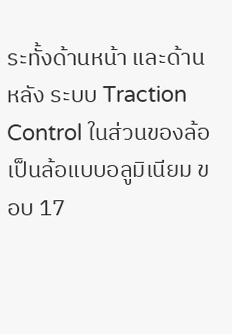ระทั้งด้านหน้า และด้านหลัง ระบบ Traction Control ในส่วนของล้อเป็นล้อแบบอลูมิเนียม ขอบ 17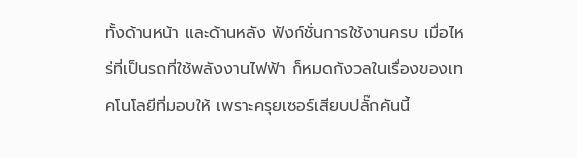ทั้งด้านหน้า และด้านหลัง ฟังก์ชั่นการใช้งานครบ เมื่อไหร่ที่เป็นรถที่ใช้พลังงานไฟฟ้า ก็หมดกังวลในเรื่องของเทคโนโลยีที่มอบให้ เพราะครุยเซอร์เสียบปลั๊กคันนี้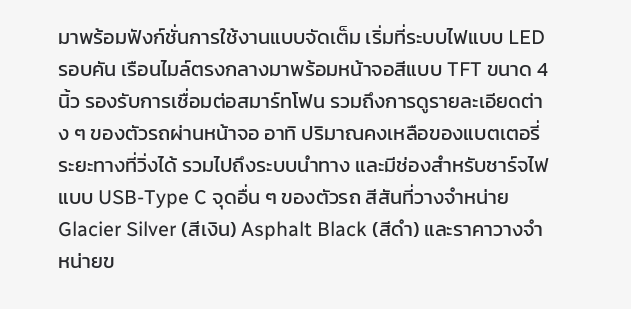มาพร้อมฟังก์ชั่นการใช้งานแบบจัดเต็ม เริ่มที่ระบบไฟแบบ LED รอบคัน เรือนไมล์ตรงกลางมาพร้อมหน้าจอสีแบบ TFT ขนาด 4 นิ้ว รองรับการเชื่อมต่อสมาร์ทโฟน รวมถึงการดูรายละเอียดต่าง ๆ ของตัวรถผ่านหน้าจอ อาทิ ปริมาณคงเหลือของแบตเตอรี่ ระยะทางที่วิ่งได้ รวมไปถึงระบบนำทาง และมีช่องสำหรับชาร์จไฟแบบ USB-Type C จุดอื่น ๆ ของตัวรถ สีสันที่วางจำหน่าย Glacier Silver (สีเงิน) Asphalt Black (สีดำ) และราคาวางจำหน่ายข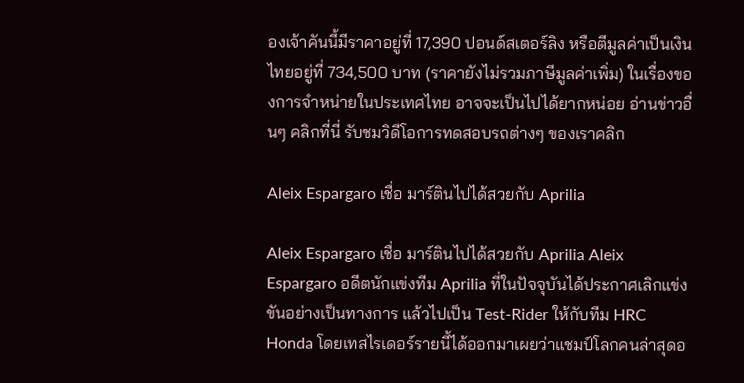องเจ้าคันนี้มีราคาอยู่ที่ 17,390 ปอนด์สเตอร์ลิง หรือตีมูลค่าเป็นเงินไทยอยู่ที่ 734,500 บาท (ราคายังไม่รวมภาษีมูลค่าเพิ่ม) ในเรื่องของการจำหน่ายในประเทศไทย อาจจะเป็นไปได้ยากหน่อย อ่านข่าวอื่นๆ คลิกที่นี่ รับชมวิดีโอการทดสอบรถต่างๆ ของเราคลิก

Aleix Espargaro เชื่อ มาร์ตินไปได้สวยกับ Aprilia

Aleix Espargaro เชื่อ มาร์ตินไปได้สวยกับ Aprilia Aleix Espargaro อดีตนักแข่งทีม Aprilia ที่ในปัจจุบันได้ประกาศเลิกแข่งขันอย่างเป็นทางการ แล้วไปเป็น Test-Rider ให้กับทีม HRC Honda โดยเทสไรเดอร์รายนี้ได้ออกมาเผยว่าแชมป์โลกคนล่าสุดอ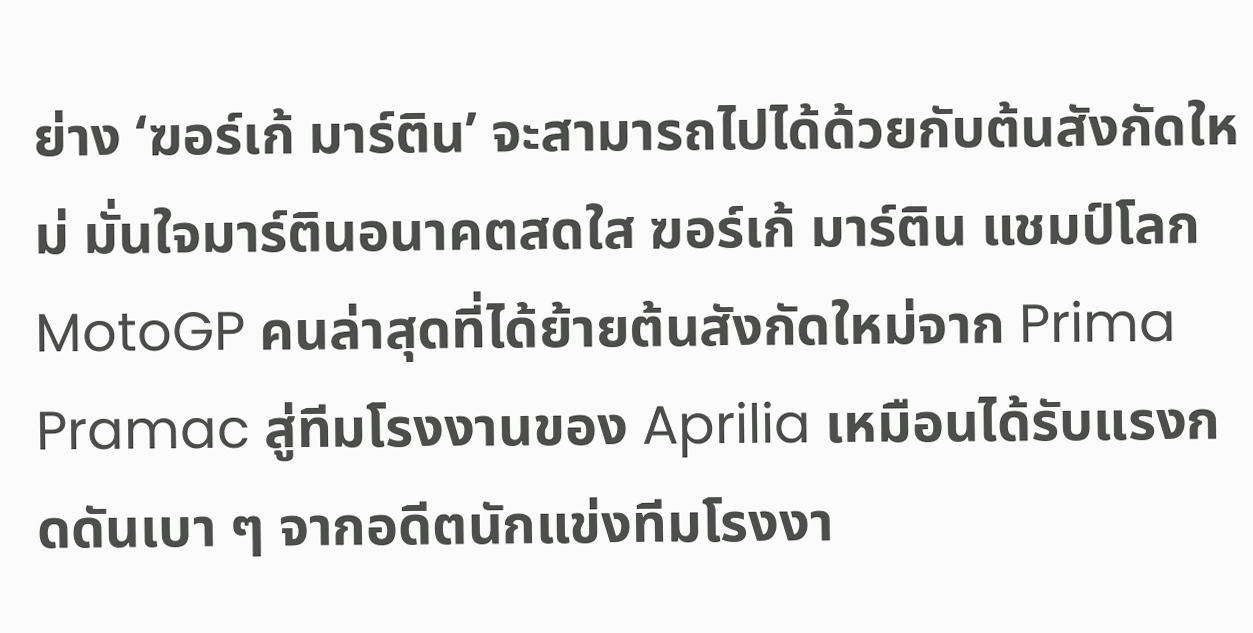ย่าง ‘ฆอร์เก้ มาร์ติน’ จะสามารถไปได้ด้วยกับต้นสังกัดใหม่ มั่นใจมาร์ตินอนาคตสดใส ฆอร์เก้ มาร์ติน แชมป์โลก MotoGP คนล่าสุดที่ได้ย้ายต้นสังกัดใหม่จาก Prima Pramac สู่ทีมโรงงานของ Aprilia เหมือนได้รับแรงกดดันเบา ๆ จากอดีตนักแข่งทีมโรงงา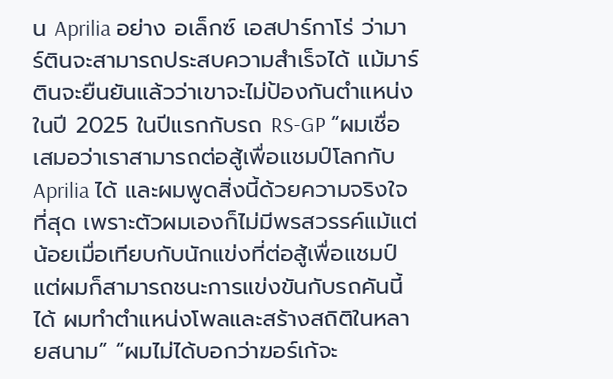น Aprilia อย่าง อเล็กซ์ เอสปาร์กาโร่ ว่ามาร์ตินจะสามารถประสบความสำเร็จได้ แม้มาร์ตินจะยืนยันแล้วว่าเขาจะไม่ป้องกันตำแหน่งในปี 2025 ในปีแรกกับรถ RS-GP “ผมเชื่อเสมอว่าเราสามารถต่อสู้เพื่อแชมป์โลกกับ Aprilia ได้ และผมพูดสิ่งนี้ด้วยความจริงใจที่สุด เพราะตัวผมเองก็ไม่มีพรสวรรค์แม้แต่น้อยเมื่อเทียบกับนักแข่งที่ต่อสู้เพื่อแชมป์ แต่ผมก็สามารถชนะการแข่งขันกับรถคันนี้ได้ ผมทำตำแหน่งโพลและสร้างสถิติในหลายสนาม” “ผมไม่ได้บอกว่าฆอร์เก้จะ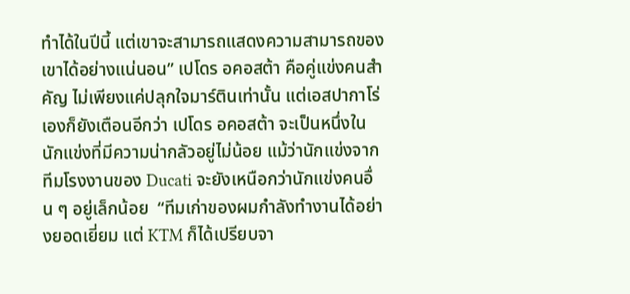ทำได้ในปีนี้ แต่เขาจะสามารถแสดงความสามารถของเขาได้อย่างแน่นอน” เปโดร อคอสต้า คือคู่แข่งคนสำคัญ ไม่เพียงแค่ปลุกใจมาร์ตินเท่านั้น แต่เอสปากาโร่เองก็ยังเตือนอีกว่า เปโดร อคอสต้า จะเป็นหนึ่งในนักแข่งที่มีความน่ากลัวอยู่ไม่น้อย แม้ว่านักแข่งจากทีมโรงงานของ Ducati จะยังเหนือกว่านักแข่งคนอื่น ๆ อยู่เล็กน้อย  “ทีมเก่าของผมกำลังทำงานได้อย่างยอดเยี่ยม แต่ KTM ก็ได้เปรียบจา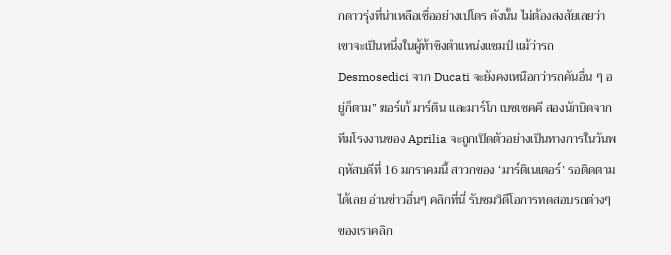กดาวรุ่งที่น่าเหลือเชื่ออย่างเปโดร ดังนั้น ไม่ต้องสงสัยเลยว่าเขาจะเป็นหนึ่งในผู้ท้าชิงตำแหน่งแชมป์ แม้ว่ารถ Desmosedici จาก Ducati จะยังคงเหนือกว่ารถคันอื่น ๆ อยู่ก็ตาม” ฆอร์เก้ มาร์ติน และมาร์โก เบซเซคคี สองนักบิดจากทีมโรงงานของ Aprilia จะถูกเปิดตัวอย่างเป็นทางการในวันพฤหัสบดีที่ 16 มกราคมนี้ สาวกของ ‘มาร์ติเนเตอร์’ รอติดตามได้เลย อ่านข่าวอื่นๆ คลิกที่นี่ รับชมวิดีโอการทดสอบรถต่างๆ ของเราคลิก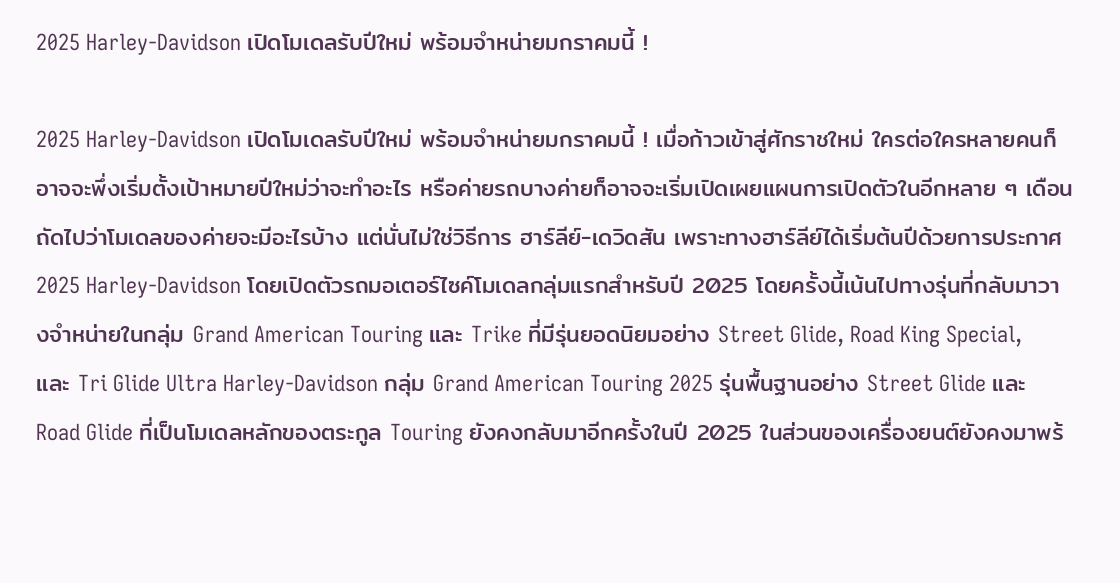2025 Harley-Davidson เปิดโมเดลรับปีใหม่ พร้อมจำหน่ายมกราคมนี้ !

2025 Harley-Davidson เปิดโมเดลรับปีใหม่ พร้อมจำหน่ายมกราคมนี้ ! เมื่อก้าวเข้าสู่ศักราชใหม่ ใครต่อใครหลายคนก็อาจจะพึ่งเริ่มตั้งเป้าหมายปีใหม่ว่าจะทำอะไร หรือค่ายรถบางค่ายก็อาจจะเริ่มเปิดเผยแผนการเปิดตัวในอีกหลาย ๆ เดือนถัดไปว่าโมเดลของค่ายจะมีอะไรบ้าง แต่นั่นไม่ใช่วิธีการ ฮาร์ลีย์-เดวิดสัน เพราะทางฮาร์ลีย์ได้เริ่มต้นปีด้วยการประกาศ 2025 Harley-Davidson โดยเปิดตัวรถมอเตอร์ไซค์โมเดลกลุ่มแรกสำหรับปี 2025 โดยครั้งนี้เน้นไปทางรุ่นที่กลับมาวางจำหน่ายในกลุ่ม Grand American Touring และ Trike ที่มีรุ่นยอดนิยมอย่าง Street Glide, Road King Special, และ Tri Glide Ultra Harley-Davidson กลุ่ม Grand American Touring 2025 รุ่นพื้นฐานอย่าง Street Glide และ Road Glide ที่เป็นโมเดลหลักของตระกูล Touring ยังคงกลับมาอีกครั้งในปี 2025 ในส่วนของเครื่องยนต์ยังคงมาพร้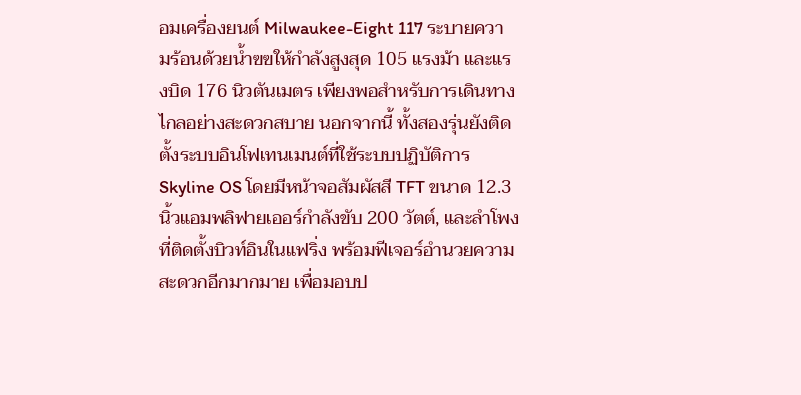อมเครื่องยนต์ Milwaukee-Eight 117 ระบายความร้อนด้วยน้ำฃฃให้กำลังสูงสุด 105 แรงม้า และแรงบิด 176 นิวตันเมตร เพียงพอสำหรับการเดินทางไกลอย่างสะดวกสบาย นอกจากนี้ ทั้งสองรุ่นยังติดตั้งระบบอินโฟเทนเมนต์ที่ใช้ระบบปฏิบัติการ Skyline OS โดยมีหน้าจอสัมผัสสี TFT ขนาด 12.3 นิ้วแอมพลิฟายเออร์กำลังขับ 200 วัตต์, และลำโพงที่ติดตั้งบิวท์อินในแฟริ่ง พร้อมฟีเจอร์อำนวยความสะดวกอีกมากมาย เพื่อมอบป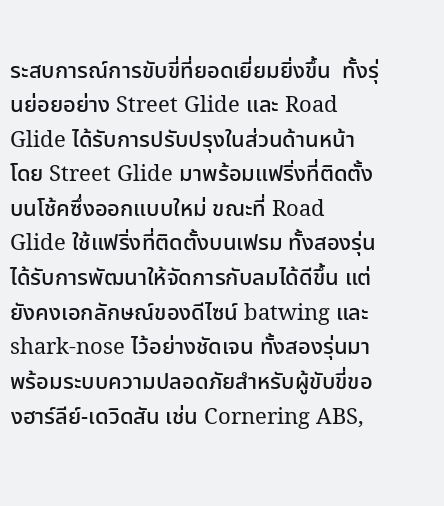ระสบการณ์การขับขี่ที่ยอดเยี่ยมยิ่งขึ้น  ทั้งรุ่นย่อยอย่าง Street Glide และ Road Glide ได้รับการปรับปรุงในส่วนด้านหน้า โดย Street Glide มาพร้อมแฟริ่งที่ติดตั้งบนโช้คซึ่งออกแบบใหม่ ขณะที่ Road Glide ใช้แฟริ่งที่ติดตั้งบนเฟรม ทั้งสองรุ่นได้รับการพัฒนาให้จัดการกับลมได้ดีขึ้น แต่ยังคงเอกลักษณ์ของดีไซน์ batwing และ shark-nose ไว้อย่างชัดเจน ทั้งสองรุ่นมาพร้อมระบบความปลอดภัยสำหรับผู้ขับขี่ของฮาร์ลีย์-เดวิดสัน เช่น Cornering ABS,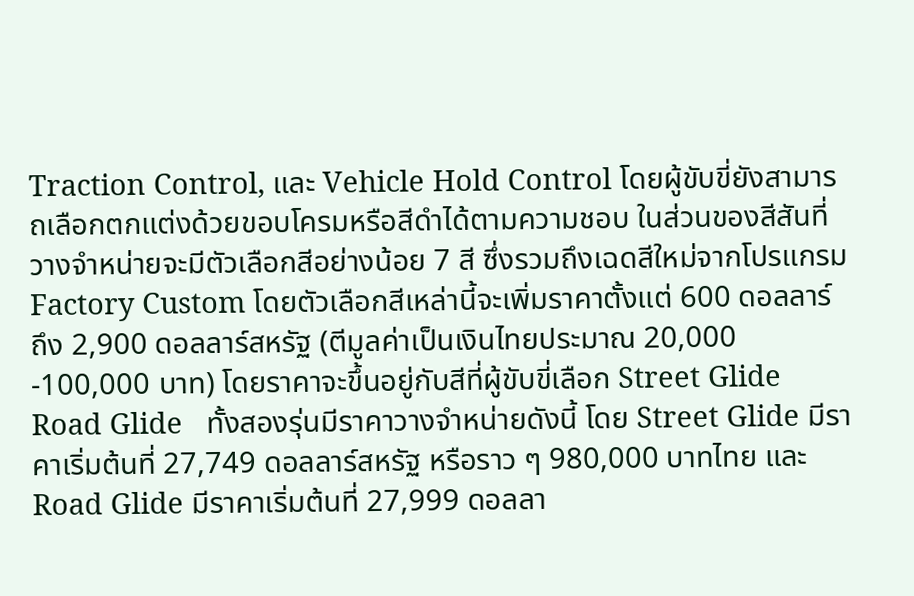Traction Control, และ Vehicle Hold Control โดยผู้ขับขี่ยังสามารถเลือกตกแต่งด้วยขอบโครมหรือสีดำได้ตามความชอบ ในส่วนของสีสันที่วางจำหน่ายจะมีตัวเลือกสีอย่างน้อย 7 สี ซึ่งรวมถึงเฉดสีใหม่จากโปรแกรม Factory Custom โดยตัวเลือกสีเหล่านี้จะเพิ่มราคาตั้งแต่ 600 ดอลลาร์ ถึง 2,900 ดอลลาร์สหรัฐ (ตีมูลค่าเป็นเงินไทยประมาณ 20,000 -100,000 บาท) โดยราคาจะขึ้นอยู่กับสีที่ผู้ขับขี่เลือก Street Glide Road Glide   ทั้งสองรุ่นมีราคาวางจำหน่ายดังนี้ โดย Street Glide มีราคาเริ่มต้นที่ 27,749 ดอลลาร์สหรัฐ หรือราว ๆ 980,000 บาทไทย และ Road Glide มีราคาเริ่มต้นที่ 27,999 ดอลลา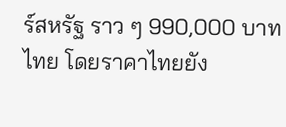ร์สหรัฐ ราว ๆ 990,000 บาทไทย โดยราคาไทยยัง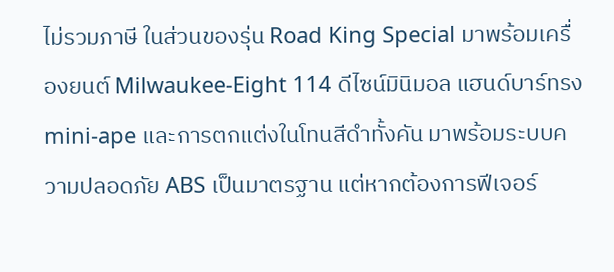ไม่รวมภาษี ในส่วนของรุ่น Road King Special มาพร้อมเครื่องยนต์ Milwaukee-Eight 114 ดีไซน์มินิมอล แฮนด์บาร์ทรง mini-ape และการตกแต่งในโทนสีดำทั้งคัน มาพร้อมระบบความปลอดภัย ABS เป็นมาตรฐาน แต่หากต้องการฟีเจอร์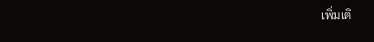เพิ่มเติ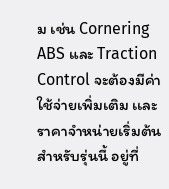ม เช่น Cornering ABS และ Traction Control จะต้องมีค่าใช้จ่ายเพิ่มเติม เเละราคาจำหน่ายเริ่มต้นสำหรับรุ่นนี้ อยู่ที่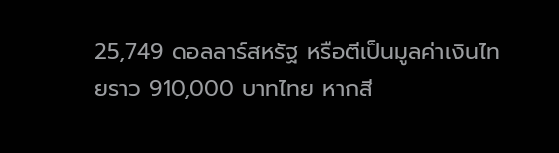25,749 ดอลลาร์สหรัฐ หรือตีเป็นมูลค่าเงินไทยราว 910,000 บาทไทย หากสี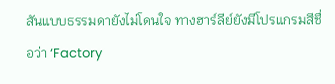สันแบบธรรมดายังไม่โดนใจ ทางฮาร์ลีย์ยังมีโปรแกรมสีชื่อว่า ‘Factory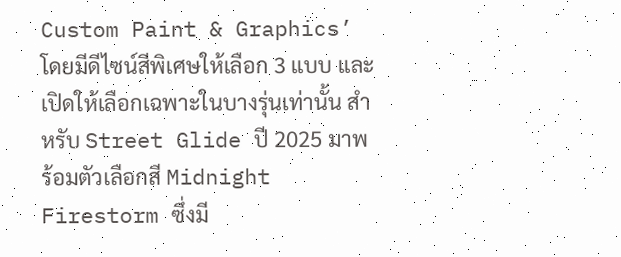Custom Paint & Graphics’ โดยมีดีไซน์สีพิเศษให้เลือก 3 แบบ และเปิดให้เลือกเฉพาะในบางรุ่นเท่านั้น สำหรับ Street Glide ปี 2025 มาพร้อมตัวเลือกสี Midnight Firestorm ซึ่งมี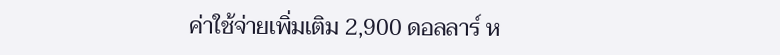ค่าใช้จ่ายเพิ่มเติม 2,900 ดอลลาร์ ห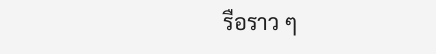รือราว ๆ